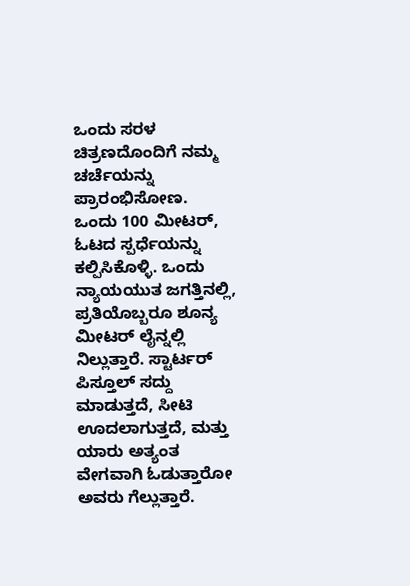ಒಂದು ಸರಳ ಚಿತ್ರಣದೊಂದಿಗೆ ನಮ್ಮ ಚರ್ಚೆಯನ್ನು ಪ್ರಾರಂಭಿಸೋಣ.
ಒಂದು 100 ಮೀಟರ್, ಓಟದ ಸ್ಪರ್ಧೆಯನ್ನು ಕಲ್ಪಿಸಿಕೊಳ್ಳಿ. ಒಂದು ನ್ಯಾಯಯುತ ಜಗತ್ತಿನಲ್ಲಿ, ಪ್ರತಿಯೊಬ್ಬರೂ ಶೂನ್ಯ ಮೀಟರ್ ಲೈನ್ನಲ್ಲಿ ನಿಲ್ಲುತ್ತಾರೆ. ಸ್ಟಾರ್ಟರ್ ಪಿಸ್ತೂಲ್ ಸದ್ದು ಮಾಡುತ್ತದೆ, ಸೀಟಿ ಊದಲಾಗುತ್ತದೆ, ಮತ್ತು ಯಾರು ಅತ್ಯಂತ ವೇಗವಾಗಿ ಓಡುತ್ತಾರೋ ಅವರು ಗೆಲ್ಲುತ್ತಾರೆ.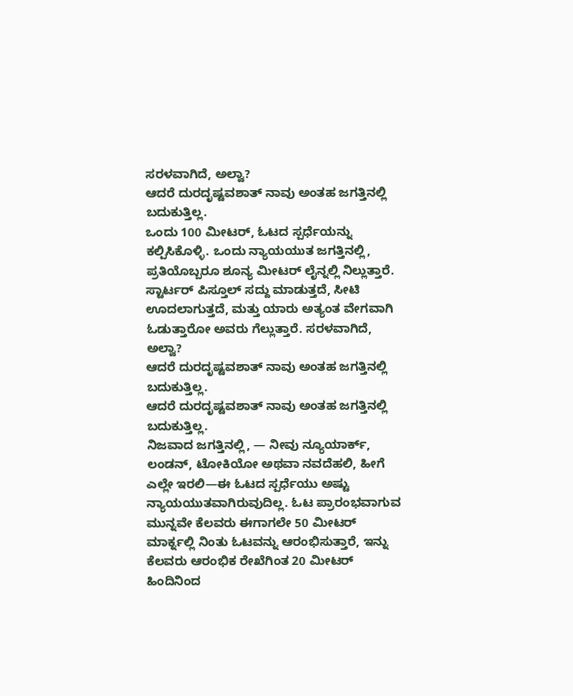ಸರಳವಾಗಿದೆ, ಅಲ್ವಾ?
ಆದರೆ ದುರದೃಷ್ಟವಶಾತ್ ನಾವು ಅಂತಹ ಜಗತ್ತಿನಲ್ಲಿ ಬದುಕುತ್ತಿಲ್ಲ.
ಒಂದು 100 ಮೀಟರ್, ಓಟದ ಸ್ಪರ್ಧೆಯನ್ನು ಕಲ್ಪಿಸಿಕೊಳ್ಳಿ. ಒಂದು ನ್ಯಾಯಯುತ ಜಗತ್ತಿನಲ್ಲಿ, ಪ್ರತಿಯೊಬ್ಬರೂ ಶೂನ್ಯ ಮೀಟರ್ ಲೈನ್ನಲ್ಲಿ ನಿಲ್ಲುತ್ತಾರೆ. ಸ್ಟಾರ್ಟರ್ ಪಿಸ್ತೂಲ್ ಸದ್ದು ಮಾಡುತ್ತದೆ, ಸೀಟಿ ಊದಲಾಗುತ್ತದೆ, ಮತ್ತು ಯಾರು ಅತ್ಯಂತ ವೇಗವಾಗಿ ಓಡುತ್ತಾರೋ ಅವರು ಗೆಲ್ಲುತ್ತಾರೆ. ಸರಳವಾಗಿದೆ, ಅಲ್ವಾ?
ಆದರೆ ದುರದೃಷ್ಟವಶಾತ್ ನಾವು ಅಂತಹ ಜಗತ್ತಿನಲ್ಲಿ ಬದುಕುತ್ತಿಲ್ಲ.
ಆದರೆ ದುರದೃಷ್ಟವಶಾತ್ ನಾವು ಅಂತಹ ಜಗತ್ತಿನಲ್ಲಿ ಬದುಕುತ್ತಿಲ್ಲ.
ನಿಜವಾದ ಜಗತ್ತಿನಲ್ಲಿ, — ನೀವು ನ್ಯೂಯಾರ್ಕ್, ಲಂಡನ್, ಟೋಕಿಯೋ ಅಥವಾ ನವದೆಹಲಿ, ಹೀಗೆ ಎಲ್ಲೇ ಇರಲಿ—ಈ ಓಟದ ಸ್ಪರ್ಧೆಯು ಅಷ್ಟು ನ್ಯಾಯಯುತವಾಗಿರುವುದಿಲ್ಲ. ಓಟ ಪ್ರಾರಂಭವಾಗುವ ಮುನ್ನವೇ ಕೆಲವರು ಈಗಾಗಲೇ 50 ಮೀಟರ್ ಮಾರ್ಕ್ನಲ್ಲಿ ನಿಂತು ಓಟವನ್ನು ಆರಂಭಿಸುತ್ತಾರೆ, ಇನ್ನು ಕೆಲವರು ಆರಂಭಿಕ ರೇಖೆಗಿಂತ 20 ಮೀಟರ್ ಹಿಂದಿನಿಂದ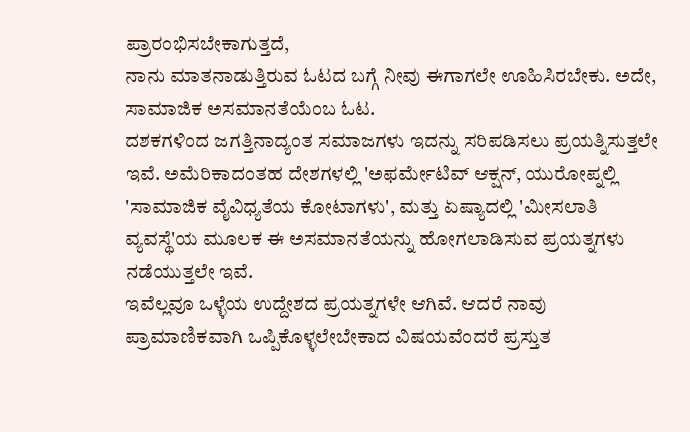ಪ್ರಾರಂಭಿಸಬೇಕಾಗುತ್ತದೆ,
ನಾನು ಮಾತನಾಡುತ್ತಿರುವ ಓಟದ ಬಗ್ಗೆ ನೀವು ಈಗಾಗಲೇ ಊಹಿಸಿರಬೇಕು. ಅದೇ, ಸಾಮಾಜಿಕ ಅಸಮಾನತೆಯೆಂಬ ಓಟ.
ದಶಕಗಳಿಂದ ಜಗತ್ತಿನಾದ್ಯಂತ ಸಮಾಜಗಳು ಇದನ್ನು ಸರಿಪಡಿಸಲು ಪ್ರಯತ್ನಿಸುತ್ತಲೇ ಇವೆ. ಅಮೆರಿಕಾದಂತಹ ದೇಶಗಳಲ್ಲಿ 'ಅಫರ್ಮೇಟಿವ್ ಆಕ್ಷನ್, ಯುರೋಪ್ನಲ್ಲಿ 'ಸಾಮಾಜಿಕ ವೈವಿಧ್ಯತೆಯ ಕೋಟಾಗಳು', ಮತ್ತು ಏಷ್ಯಾದಲ್ಲಿ 'ಮೀಸಲಾತಿ ವ್ಯವಸ್ಥೆ'ಯ ಮೂಲಕ ಈ ಅಸಮಾನತೆಯನ್ನು ಹೋಗಲಾಡಿಸುವ ಪ್ರಯತ್ನಗಳು ನಡೆಯುತ್ತಲೇ ಇವೆ.
ಇವೆಲ್ಲವೂ ಒಳ್ಳೆಯ ಉದ್ದೇಶದ ಪ್ರಯತ್ನಗಳೇ ಆಗಿವೆ. ಆದರೆ ನಾವು ಪ್ರಾಮಾಣಿಕವಾಗಿ ಒಪ್ಪಿಕೊಳ್ಳಲೇಬೇಕಾದ ವಿಷಯವೆಂದರೆ ಪ್ರಸ್ತುತ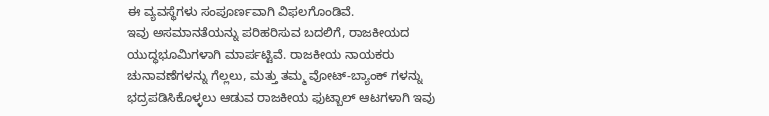ಈ ವ್ಯವಸ್ಥೆಗಳು ಸಂಪೂರ್ಣವಾಗಿ ವಿಫಲಗೊಂಡಿವೆ.
ಇವು ಅಸಮಾನತೆಯನ್ನು ಪರಿಹರಿಸುವ ಬದಲಿಗೆ, ರಾಜಕೀಯದ ಯುದ್ಧಭೂಮಿಗಳಾಗಿ ಮಾರ್ಪಟ್ಟಿವೆ. ರಾಜಕೀಯ ನಾಯಕರು ಚುನಾವಣೆಗಳನ್ನು ಗೆಲ್ಲಲು, ಮತ್ತು ತಮ್ಮ ವೋಟ್-ಬ್ಯಾಂಕ್ ಗಳನ್ನು ಭದ್ರಪಡಿಸಿಕೊಳ್ಳಲು ಆಡುವ ರಾಜಕೀಯ ಫುಟ್ಬಾಲ್ ಆಟಗಳಾಗಿ ಇವು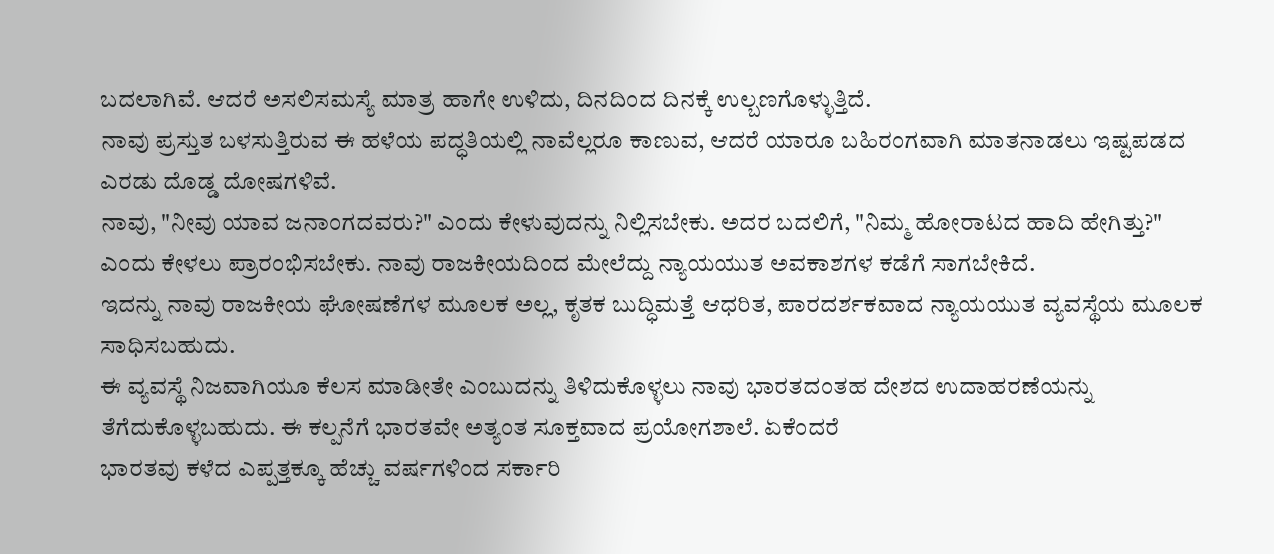ಬದಲಾಗಿವೆ. ಆದರೆ ಅಸಲಿಸಮಸ್ಯೆ ಮಾತ್ರ ಹಾಗೇ ಉಳಿದು, ದಿನದಿಂದ ದಿನಕ್ಕೆ ಉಲ್ಬಣಗೊಳ್ಳುತ್ತಿದೆ.
ನಾವು ಪ್ರಸ್ತುತ ಬಳಸುತ್ತಿರುವ ಈ ಹಳೆಯ ಪದ್ಧತಿಯಲ್ಲಿ ನಾವೆಲ್ಲರೂ ಕಾಣುವ, ಆದರೆ ಯಾರೂ ಬಹಿರಂಗವಾಗಿ ಮಾತನಾಡಲು ಇಷ್ಟಪಡದ ಎರಡು ದೊಡ್ಡ ದೋಷಗಳಿವೆ.
ನಾವು, "ನೀವು ಯಾವ ಜನಾಂಗದವರು?" ಎಂದು ಕೇಳುವುದನ್ನು ನಿಲ್ಲಿಸಬೇಕು. ಅದರ ಬದಲಿಗೆ, "ನಿಮ್ಮ ಹೋರಾಟದ ಹಾದಿ ಹೇಗಿತ್ತು?" ಎಂದು ಕೇಳಲು ಪ್ರಾರಂಭಿಸಬೇಕು. ನಾವು ರಾಜಕೀಯದಿಂದ ಮೇಲೆದ್ದು ನ್ಯಾಯಯುತ ಅವಕಾಶಗಳ ಕಡೆಗೆ ಸಾಗಬೇಕಿದೆ.
ಇದನ್ನು ನಾವು ರಾಜಕೀಯ ಘೋಷಣೆಗಳ ಮೂಲಕ ಅಲ್ಲ, ಕೃತಕ ಬುದ್ಧಿಮತ್ತೆ ಆಧರಿತ, ಪಾರದರ್ಶಕವಾದ ನ್ಯಾಯಯುತ ವ್ಯವಸ್ಥೆಯ ಮೂಲಕ ಸಾಧಿಸಬಹುದು.
ಈ ವ್ಯವಸ್ಥೆ ನಿಜವಾಗಿಯೂ ಕೆಲಸ ಮಾಡೀತೇ ಎಂಬುದನ್ನು ತಿಳಿದುಕೊಳ್ಳಲು ನಾವು ಭಾರತದಂತಹ ದೇಶದ ಉದಾಹರಣೆಯನ್ನು ತೆಗೆದುಕೊಳ್ಳಬಹುದು. ಈ ಕಲ್ಪನೆಗೆ ಭಾರತವೇ ಅತ್ಯಂತ ಸೂಕ್ತವಾದ ಪ್ರಯೋಗಶಾಲೆ. ಏಕೆಂದರೆ
ಭಾರತವು ಕಳೆದ ಎಪ್ಪತ್ತಕ್ಕೂ ಹೆಚ್ಚು ವರ್ಷಗಳಿಂದ ಸರ್ಕಾರಿ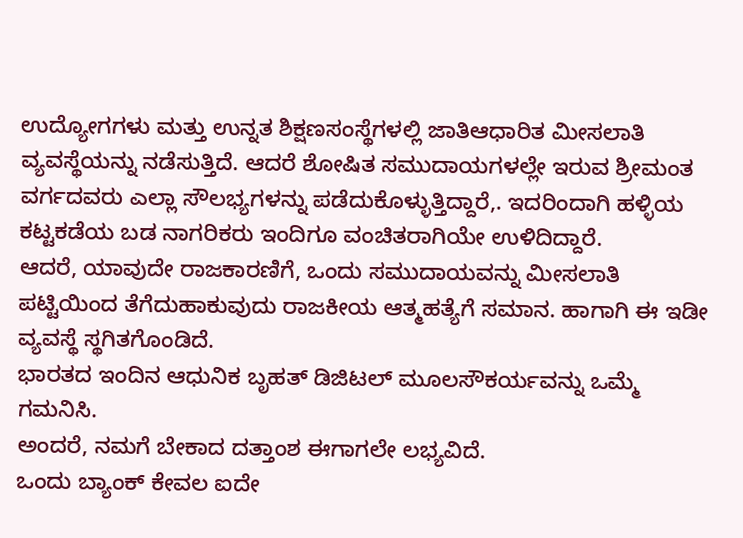ಉದ್ಯೋಗಗಳು ಮತ್ತು ಉನ್ನತ ಶಿಕ್ಷಣಸಂಸ್ಥೆಗಳಲ್ಲಿ ಜಾತಿಆಧಾರಿತ ಮೀಸಲಾತಿ ವ್ಯವಸ್ಥೆಯನ್ನು ನಡೆಸುತ್ತಿದೆ. ಆದರೆ ಶೋಷಿತ ಸಮುದಾಯಗಳಲ್ಲೇ ಇರುವ ಶ್ರೀಮಂತ ವರ್ಗದವರು ಎಲ್ಲಾ ಸೌಲಭ್ಯಗಳನ್ನು ಪಡೆದುಕೊಳ್ಳುತ್ತಿದ್ದಾರೆ,. ಇದರಿಂದಾಗಿ ಹಳ್ಳಿಯ ಕಟ್ಟಕಡೆಯ ಬಡ ನಾಗರಿಕರು ಇಂದಿಗೂ ವಂಚಿತರಾಗಿಯೇ ಉಳಿದಿದ್ದಾರೆ.
ಆದರೆ, ಯಾವುದೇ ರಾಜಕಾರಣಿಗೆ, ಒಂದು ಸಮುದಾಯವನ್ನು ಮೀಸಲಾತಿ ಪಟ್ಟಿಯಿಂದ ತೆಗೆದುಹಾಕುವುದು ರಾಜಕೀಯ ಆತ್ಮಹತ್ಯೆಗೆ ಸಮಾನ. ಹಾಗಾಗಿ ಈ ಇಡೀ ವ್ಯವಸ್ಥೆ ಸ್ಥಗಿತಗೊಂಡಿದೆ.
ಭಾರತದ ಇಂದಿನ ಆಧುನಿಕ ಬೃಹತ್ ಡಿಜಿಟಲ್ ಮೂಲಸೌಕರ್ಯವನ್ನು ಒಮ್ಮೆ ಗಮನಿಸಿ.
ಅಂದರೆ, ನಮಗೆ ಬೇಕಾದ ದತ್ತಾಂಶ ಈಗಾಗಲೇ ಲಭ್ಯವಿದೆ.
ಒಂದು ಬ್ಯಾಂಕ್ ಕೇವಲ ಐದೇ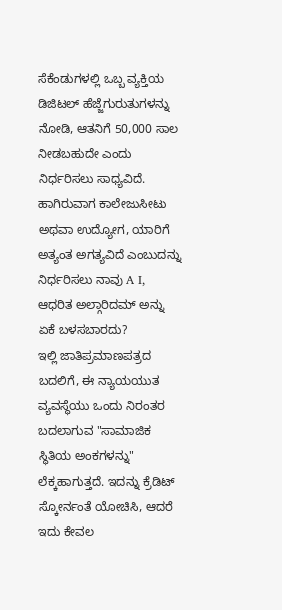ಸೆಕೆಂಡುಗಳಲ್ಲಿ ಒಬ್ಬ ವ್ಯಕ್ತಿಯ ಡಿಜಿಟಲ್ ಹೆಜ್ಜೆಗುರುತುಗಳನ್ನು ನೋಡಿ, ಆತನಿಗೆ 50,000 ಸಾಲ ನೀಡಬಹುದೇ ಎಂದು ನಿರ್ಧರಿಸಲು ಸಾಧ್ಯವಿದೆ. ಹಾಗಿರುವಾಗ ಕಾಲೇಜುಸೀಟು ಅಥವಾ ಉದ್ಯೋಗ, ಯಾರಿಗೆ ಅತ್ಯಂತ ಅಗತ್ಯವಿದೆ ಎಂಬುದನ್ನು ನಿರ್ಧರಿಸಲು ನಾವು A I, ಆಧರಿತ ಅಲ್ಗಾರಿದಮ್ ಅನ್ನು ಏಕೆ ಬಳಸಬಾರದು?
ಇಲ್ಲಿ ಜಾತಿಪ್ರಮಾಣಪತ್ರದ ಬದಲಿಗೆ, ಈ ನ್ಯಾಯಯುತ ವ್ಯವಸ್ಥೆಯು ಒಂದು ನಿರಂತರ ಬದಲಾಗುವ "ಸಾಮಾಜಿಕ ಸ್ಥಿತಿಯ ಅಂಕಗಳನ್ನು" ಲೆಕ್ಕಹಾಗುತ್ತದೆ. ಇದನ್ನು ಕ್ರೆಡಿಟ್ ಸ್ಕೋರ್ನಂತೆ ಯೋಚಿಸಿ, ಆದರೆ ಇದು ಕೇವಲ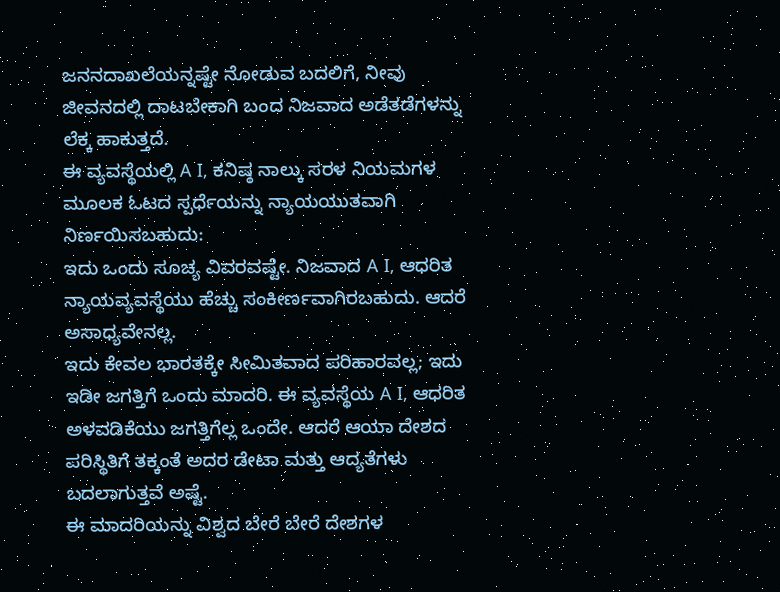ಜನನದಾಖಲೆಯನ್ನಷ್ಟೇ ನೋಡುವ ಬದಲಿಗೆ, ನೀವು ಜೀವನದಲ್ಲಿ ದಾಟಬೇಕಾಗಿ ಬಂದ ನಿಜವಾದ ಅಡೆತಡೆಗಳನ್ನು ಲೆಕ್ಕ ಹಾಕುತ್ತದೆ.
ಈ ವ್ಯವಸ್ಥೆಯಲ್ಲಿ A I, ಕನಿಷ್ಠ ನಾಲ್ಕು ಸರಳ ನಿಯಮಗಳ ಮೂಲಕ ಓಟದ ಸ್ಪರ್ಧೆಯನ್ನು ನ್ಯಾಯಯುತವಾಗಿ ನಿರ್ಣಯಿಸಬಹುದು:
ಇದು ಒಂದು ಸೂಚ್ಯ ವಿವರವಷ್ಟೇ. ನಿಜವಾದ A I, ಆಧರಿತ ನ್ಯಾಯವ್ಯವಸ್ಥೆಯು ಹೆಚ್ಚು ಸಂಕೀರ್ಣವಾಗಿರಬಹುದು. ಆದರೆ ಅಸಾಧ್ಯವೇನಲ್ಲ.
ಇದು ಕೇವಲ ಭಾರತಕ್ಕೇ ಸೀಮಿತವಾದ ಪರಿಹಾರವಲ್ಲ; ಇದು ಇಡೀ ಜಗತ್ತಿಗೆ ಒಂದು ಮಾದರಿ. ಈ ವ್ಯವಸ್ಥೆಯ A I, ಆಧರಿತ ಅಳವಡಿಕೆಯು ಜಗತ್ತಿಗೆಲ್ಲ ಒಂದೇ. ಆದರೆ ಆಯಾ ದೇಶದ ಪರಿಸ್ಥಿತಿಗೆ ತಕ್ಕಂತೆ ಅದರ ಡೇಟಾ ಮತ್ತು ಆದ್ಯತೆಗಳು ಬದಲಾಗುತ್ತವೆ ಅಷ್ಟೆ.
ಈ ಮಾದರಿಯನ್ನು ವಿಶ್ವದ ಬೇರೆ ಬೇರೆ ದೇಶಗಳ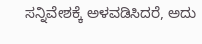ಸನ್ನಿವೇಶಕ್ಕೆ ಅಳವಡಿಸಿದರೆ, ಅದು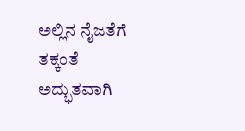ಅಲ್ಲಿನ ನೈಜತೆಗೆ ತಕ್ಕಂತೆ ಅದ್ಭುತವಾಗಿ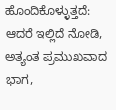ಹೊಂದಿಕೊಳ್ಳುತ್ತದೆ:
ಆದರೆ ಇಲ್ಲಿದೆ ನೋಡಿ, ಅತ್ಯಂತ ಪ್ರಮುಖವಾದ ಭಾಗ,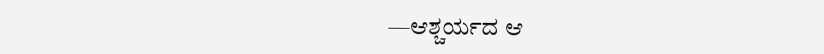—ಆಶ್ಚರ್ಯದ ಆ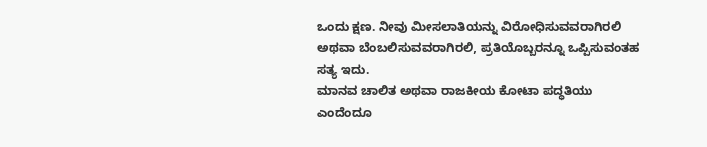ಒಂದು ಕ್ಷಣ. ನೀವು ಮೀಸಲಾತಿಯನ್ನು ವಿರೋಧಿಸುವವರಾಗಿರಲಿ ಅಥವಾ ಬೆಂಬಲಿಸುವವರಾಗಿರಲಿ, ಪ್ರತಿಯೊಬ್ಬರನ್ನೂ ಒಪ್ಪಿಸುವಂತಹ ಸತ್ಯ ಇದು.
ಮಾನವ ಚಾಲಿತ ಅಥವಾ ರಾಜಕೀಯ ಕೋಟಾ ಪದ್ಧತಿಯು ಎಂದೆಂದೂ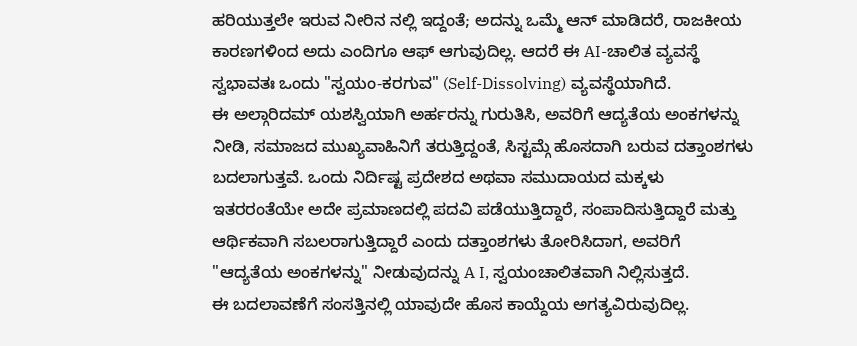ಹರಿಯುತ್ತಲೇ ಇರುವ ನೀರಿನ ನಲ್ಲಿ ಇದ್ದಂತೆ; ಅದನ್ನು ಒಮ್ಮೆ ಆನ್ ಮಾಡಿದರೆ, ರಾಜಕೀಯ ಕಾರಣಗಳಿಂದ ಅದು ಎಂದಿಗೂ ಆಫ್ ಆಗುವುದಿಲ್ಲ. ಆದರೆ ಈ AI-ಚಾಲಿತ ವ್ಯವಸ್ಥೆ ಸ್ವಭಾವತಃ ಒಂದು "ಸ್ವಯಂ-ಕರಗುವ" (Self-Dissolving) ವ್ಯವಸ್ಥೆಯಾಗಿದೆ.
ಈ ಅಲ್ಗಾರಿದಮ್ ಯಶಸ್ವಿಯಾಗಿ ಅರ್ಹರನ್ನು ಗುರುತಿಸಿ, ಅವರಿಗೆ ಆದ್ಯತೆಯ ಅಂಕಗಳನ್ನು ನೀಡಿ, ಸಮಾಜದ ಮುಖ್ಯವಾಹಿನಿಗೆ ತರುತ್ತಿದ್ದಂತೆ, ಸಿಸ್ಟಮ್ಗೆ ಹೊಸದಾಗಿ ಬರುವ ದತ್ತಾಂಶಗಳು ಬದಲಾಗುತ್ತವೆ. ಒಂದು ನಿರ್ದಿಷ್ಟ ಪ್ರದೇಶದ ಅಥವಾ ಸಮುದಾಯದ ಮಕ್ಕಳು ಇತರರಂತೆಯೇ ಅದೇ ಪ್ರಮಾಣದಲ್ಲಿ ಪದವಿ ಪಡೆಯುತ್ತಿದ್ದಾರೆ, ಸಂಪಾದಿಸುತ್ತಿದ್ದಾರೆ ಮತ್ತು ಆರ್ಥಿಕವಾಗಿ ಸಬಲರಾಗುತ್ತಿದ್ದಾರೆ ಎಂದು ದತ್ತಾಂಶಗಳು ತೋರಿಸಿದಾಗ, ಅವರಿಗೆ "ಆದ್ಯತೆಯ ಅಂಕಗಳನ್ನು" ನೀಡುವುದನ್ನು A I, ಸ್ವಯಂಚಾಲಿತವಾಗಿ ನಿಲ್ಲಿಸುತ್ತದೆ.
ಈ ಬದಲಾವಣೆಗೆ ಸಂಸತ್ತಿನಲ್ಲಿ ಯಾವುದೇ ಹೊಸ ಕಾಯ್ದೆಯ ಅಗತ್ಯವಿರುವುದಿಲ್ಲ.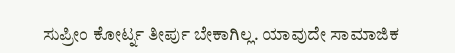ಸುಪ್ರೀಂ ಕೋರ್ಟ್ನ ತೀರ್ಪು ಬೇಕಾಗಿಲ್ಲ. ಯಾವುದೇ ಸಾಮಾಜಿಕ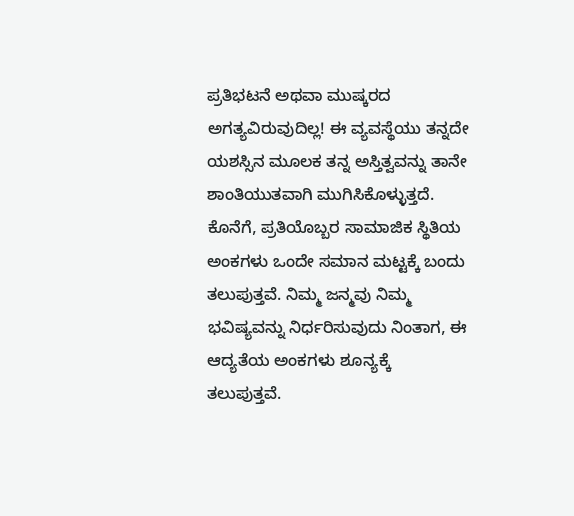ಪ್ರತಿಭಟನೆ ಅಥವಾ ಮುಷ್ಕರದ ಅಗತ್ಯವಿರುವುದಿಲ್ಲ! ಈ ವ್ಯವಸ್ಥೆಯು ತನ್ನದೇ ಯಶಸ್ಸಿನ ಮೂಲಕ ತನ್ನ ಅಸ್ತಿತ್ವವನ್ನು ತಾನೇ ಶಾಂತಿಯುತವಾಗಿ ಮುಗಿಸಿಕೊಳ್ಳುತ್ತದೆ.
ಕೊನೆಗೆ, ಪ್ರತಿಯೊಬ್ಬರ ಸಾಮಾಜಿಕ ಸ್ಥಿತಿಯ ಅಂಕಗಳು ಒಂದೇ ಸಮಾನ ಮಟ್ಟಕ್ಕೆ ಬಂದು ತಲುಪುತ್ತವೆ. ನಿಮ್ಮ ಜನ್ಮವು ನಿಮ್ಮ ಭವಿಷ್ಯವನ್ನು ನಿರ್ಧರಿಸುವುದು ನಿಂತಾಗ, ಈ ಆದ್ಯತೆಯ ಅಂಕಗಳು ಶೂನ್ಯಕ್ಕೆ ತಲುಪುತ್ತವೆ.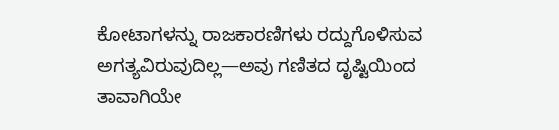ಕೋಟಾಗಳನ್ನು ರಾಜಕಾರಣಿಗಳು ರದ್ದುಗೊಳಿಸುವ ಅಗತ್ಯವಿರುವುದಿಲ್ಲ—ಅವು ಗಣಿತದ ದೃಷ್ಟಿಯಿಂದ ತಾವಾಗಿಯೇ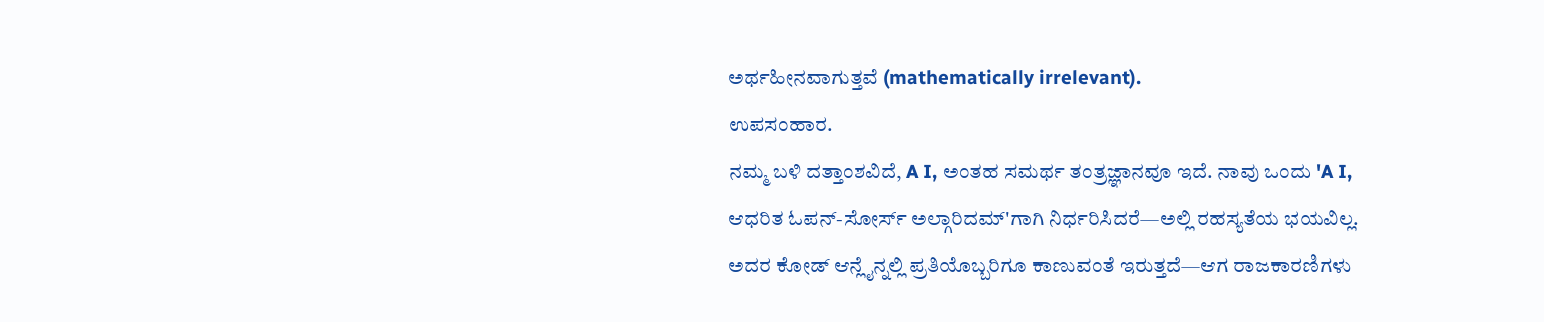ಅರ್ಥಹೀನವಾಗುತ್ತವೆ (mathematically irrelevant).
ಉಪಸಂಹಾರ.
ನಮ್ಮ ಬಳಿ ದತ್ತಾಂಶವಿದೆ, A I, ಅಂತಹ ಸಮರ್ಥ ತಂತ್ರಜ್ಞಾನವೂ ಇದೆ. ನಾವು ಒಂದು 'A I, ಆಧರಿತ ಓಪನ್-ಸೋರ್ಸ್ ಅಲ್ಗಾರಿದಮ್'ಗಾಗಿ ನಿರ್ಧರಿಸಿದರೆ—ಅಲ್ಲಿ ರಹಸ್ಯತೆಯ ಭಯವಿಲ್ಲ. ಅದರ ಕೋಡ್ ಆನ್ಲೈನ್ನಲ್ಲಿ ಪ್ರತಿಯೊಬ್ಬರಿಗೂ ಕಾಣುವಂತೆ ಇರುತ್ತದೆ—ಆಗ ರಾಜಕಾರಣಿಗಳು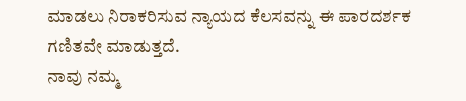ಮಾಡಲು ನಿರಾಕರಿಸುವ ನ್ಯಾಯದ ಕೆಲಸವನ್ನು ಈ ಪಾರದರ್ಶಕ ಗಣಿತವೇ ಮಾಡುತ್ತದೆ.
ನಾವು ನಮ್ಮ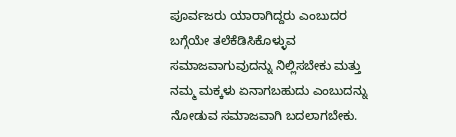ಪೂರ್ವಜರು ಯಾರಾಗಿದ್ದರು ಎಂಬುದರ ಬಗ್ಗೆಯೇ ತಲೆಕೆಡಿಸಿಕೊಳ್ಳುವ ಸಮಾಜವಾಗುವುದನ್ನು ನಿಲ್ಲಿಸಬೇಕು ಮತ್ತು ನಮ್ಮ ಮಕ್ಕಳು ಏನಾಗಬಹುದು ಎಂಬುದನ್ನು ನೋಡುವ ಸಮಾಜವಾಗಿ ಬದಲಾಗಬೇಕು.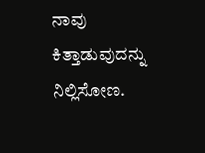ನಾವು ಕಿತ್ತಾಡುವುದನ್ನು ನಿಲ್ಲಿಸೋಣ.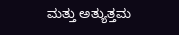ಮತ್ತು ಅತ್ಯುತ್ತಮ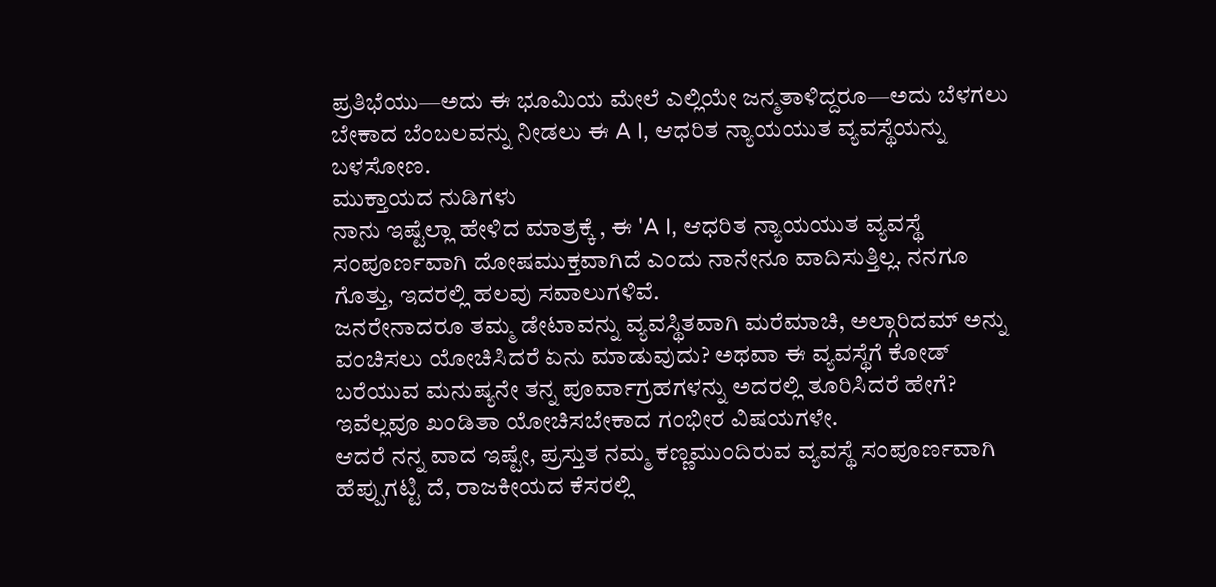ಪ್ರತಿಭೆಯು—ಅದು ಈ ಭೂಮಿಯ ಮೇಲೆ ಎಲ್ಲಿಯೇ ಜನ್ಮತಾಳಿದ್ದರೂ—ಅದು ಬೆಳಗಲು ಬೇಕಾದ ಬೆಂಬಲವನ್ನು ನೀಡಲು ಈ A I, ಆಧರಿತ ನ್ಯಾಯಯುತ ವ್ಯವಸ್ಥೆಯನ್ನು ಬಳಸೋಣ.
ಮುಕ್ತಾಯದ ನುಡಿಗಳು
ನಾನು ಇಷ್ಟೆಲ್ಲಾ ಹೇಳಿದ ಮಾತ್ರಕ್ಕೆ , ಈ 'A I, ಆಧರಿತ ನ್ಯಾಯಯುತ ವ್ಯವಸ್ಥೆ ಸಂಪೂರ್ಣವಾಗಿ ದೋಷಮುಕ್ತವಾಗಿದೆ ಎಂದು ನಾನೇನೂ ವಾದಿಸುತ್ತಿಲ್ಲ. ನನಗೂ ಗೊತ್ತು, ಇದರಲ್ಲಿ ಹಲವು ಸವಾಲುಗಳಿವೆ.
ಜನರೇನಾದರೂ ತಮ್ಮ ಡೇಟಾವನ್ನು ವ್ಯವಸ್ಥಿತವಾಗಿ ಮರೆಮಾಚಿ, ಅಲ್ಗಾರಿದಮ್ ಅನ್ನು ವಂಚಿಸಲು ಯೋಚಿಸಿದರೆ ಏನು ಮಾಡುವುದು? ಅಥವಾ ಈ ವ್ಯವಸ್ಥೆಗೆ ಕೋಡ್ ಬರೆಯುವ ಮನುಷ್ಯನೇ ತನ್ನ ಪೂರ್ವಾಗ್ರಹಗಳನ್ನು ಅದರಲ್ಲಿ ತೂರಿಸಿದರೆ ಹೇಗೆ? ಇವೆಲ್ಲವೂ ಖಂಡಿತಾ ಯೋಚಿಸಬೇಕಾದ ಗಂಭೀರ ವಿಷಯಗಳೇ.
ಆದರೆ ನನ್ನ ವಾದ ಇಷ್ಟೇ, ಪ್ರಸ್ತುತ ನಮ್ಮ ಕಣ್ಣಮುಂದಿರುವ ವ್ಯವಸ್ಥೆ ಸಂಪೂರ್ಣವಾಗಿ ಹೆಪ್ಪುಗಟ್ಟಿ ದೆ, ರಾಜಕೀಯದ ಕೆಸರಲ್ಲಿ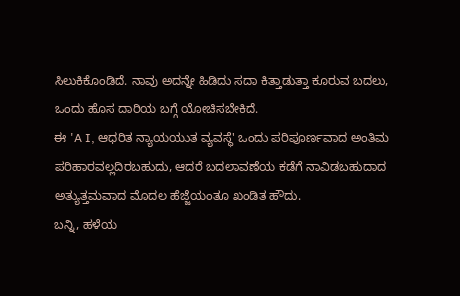ಸಿಲುಕಿಕೊಂಡಿದೆ. ನಾವು ಅದನ್ನೇ ಹಿಡಿದು ಸದಾ ಕಿತ್ತಾಡುತ್ತಾ ಕೂರುವ ಬದಲು, ಒಂದು ಹೊಸ ದಾರಿಯ ಬಗ್ಗೆ ಯೋಚಿಸಬೇಕಿದೆ.
ಈ 'A I, ಆಧರಿತ ನ್ಯಾಯಯುತ ವ್ಯವಸ್ಥೆ' ಒಂದು ಪರಿಪೂರ್ಣವಾದ ಅಂತಿಮ ಪರಿಹಾರವಲ್ಲದಿರಬಹುದು, ಆದರೆ ಬದಲಾವಣೆಯ ಕಡೆಗೆ ನಾವಿಡಬಹುದಾದ ಅತ್ಯುತ್ತಮವಾದ ಮೊದಲ ಹೆಜ್ಜೆಯಂತೂ ಖಂಡಿತ ಹೌದು.
ಬನ್ನಿ, ಹಳೆಯ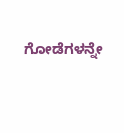ಗೋಡೆಗಳನ್ನೇ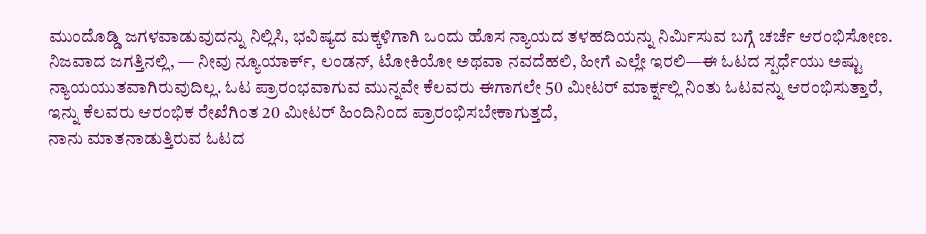ಮುಂದೊಡ್ಡಿ ಜಗಳವಾಡುವುದನ್ನು ನಿಲ್ಲಿಸಿ, ಭವಿಷ್ಯದ ಮಕ್ಕಳಿಗಾಗಿ ಒಂದು ಹೊಸ ನ್ಯಾಯದ ತಳಹದಿಯನ್ನು ನಿರ್ಮಿಸುವ ಬಗ್ಗೆ ಚರ್ಚೆ ಆರಂಭಿಸೋಣ.
ನಿಜವಾದ ಜಗತ್ತಿನಲ್ಲಿ, — ನೀವು ನ್ಯೂಯಾರ್ಕ್, ಲಂಡನ್, ಟೋಕಿಯೋ ಅಥವಾ ನವದೆಹಲಿ, ಹೀಗೆ ಎಲ್ಲೇ ಇರಲಿ—ಈ ಓಟದ ಸ್ಪರ್ಧೆಯು ಅಷ್ಟು ನ್ಯಾಯಯುತವಾಗಿರುವುದಿಲ್ಲ. ಓಟ ಪ್ರಾರಂಭವಾಗುವ ಮುನ್ನವೇ ಕೆಲವರು ಈಗಾಗಲೇ 50 ಮೀಟರ್ ಮಾರ್ಕ್ನಲ್ಲಿ ನಿಂತು ಓಟವನ್ನು ಆರಂಭಿಸುತ್ತಾರೆ, ಇನ್ನು ಕೆಲವರು ಆರಂಭಿಕ ರೇಖೆಗಿಂತ 20 ಮೀಟರ್ ಹಿಂದಿನಿಂದ ಪ್ರಾರಂಭಿಸಬೇಕಾಗುತ್ತದೆ,
ನಾನು ಮಾತನಾಡುತ್ತಿರುವ ಓಟದ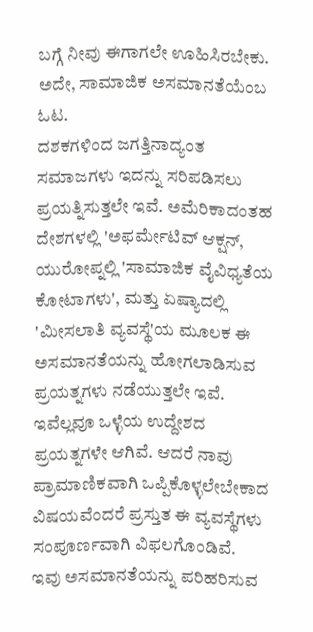ಬಗ್ಗೆ ನೀವು ಈಗಾಗಲೇ ಊಹಿಸಿರಬೇಕು. ಅದೇ, ಸಾಮಾಜಿಕ ಅಸಮಾನತೆಯೆಂಬ ಓಟ.
ದಶಕಗಳಿಂದ ಜಗತ್ತಿನಾದ್ಯಂತ ಸಮಾಜಗಳು ಇದನ್ನು ಸರಿಪಡಿಸಲು ಪ್ರಯತ್ನಿಸುತ್ತಲೇ ಇವೆ. ಅಮೆರಿಕಾದಂತಹ ದೇಶಗಳಲ್ಲಿ 'ಅಫರ್ಮೇಟಿವ್ ಆಕ್ಷನ್, ಯುರೋಪ್ನಲ್ಲಿ 'ಸಾಮಾಜಿಕ ವೈವಿಧ್ಯತೆಯ ಕೋಟಾಗಳು', ಮತ್ತು ಏಷ್ಯಾದಲ್ಲಿ 'ಮೀಸಲಾತಿ ವ್ಯವಸ್ಥೆ'ಯ ಮೂಲಕ ಈ ಅಸಮಾನತೆಯನ್ನು ಹೋಗಲಾಡಿಸುವ ಪ್ರಯತ್ನಗಳು ನಡೆಯುತ್ತಲೇ ಇವೆ.
ಇವೆಲ್ಲವೂ ಒಳ್ಳೆಯ ಉದ್ದೇಶದ ಪ್ರಯತ್ನಗಳೇ ಆಗಿವೆ. ಆದರೆ ನಾವು ಪ್ರಾಮಾಣಿಕವಾಗಿ ಒಪ್ಪಿಕೊಳ್ಳಲೇಬೇಕಾದ ವಿಷಯವೆಂದರೆ ಪ್ರಸ್ತುತ ಈ ವ್ಯವಸ್ಥೆಗಳು ಸಂಪೂರ್ಣವಾಗಿ ವಿಫಲಗೊಂಡಿವೆ.
ಇವು ಅಸಮಾನತೆಯನ್ನು ಪರಿಹರಿಸುವ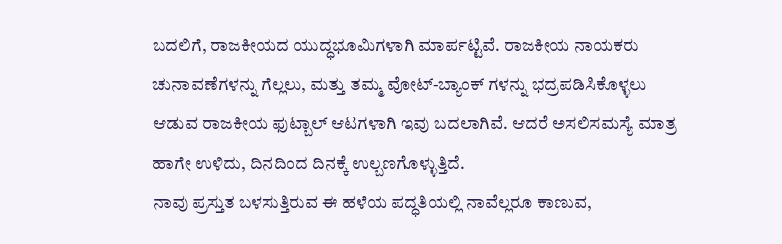ಬದಲಿಗೆ, ರಾಜಕೀಯದ ಯುದ್ಧಭೂಮಿಗಳಾಗಿ ಮಾರ್ಪಟ್ಟಿವೆ. ರಾಜಕೀಯ ನಾಯಕರು ಚುನಾವಣೆಗಳನ್ನು ಗೆಲ್ಲಲು, ಮತ್ತು ತಮ್ಮ ವೋಟ್-ಬ್ಯಾಂಕ್ ಗಳನ್ನು ಭದ್ರಪಡಿಸಿಕೊಳ್ಳಲು ಆಡುವ ರಾಜಕೀಯ ಫುಟ್ಬಾಲ್ ಆಟಗಳಾಗಿ ಇವು ಬದಲಾಗಿವೆ. ಆದರೆ ಅಸಲಿಸಮಸ್ಯೆ ಮಾತ್ರ ಹಾಗೇ ಉಳಿದು, ದಿನದಿಂದ ದಿನಕ್ಕೆ ಉಲ್ಬಣಗೊಳ್ಳುತ್ತಿದೆ.
ನಾವು ಪ್ರಸ್ತುತ ಬಳಸುತ್ತಿರುವ ಈ ಹಳೆಯ ಪದ್ಧತಿಯಲ್ಲಿ ನಾವೆಲ್ಲರೂ ಕಾಣುವ,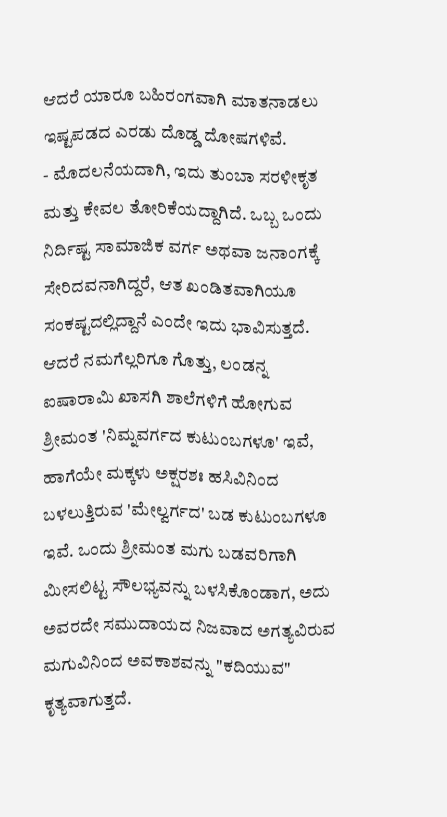ಆದರೆ ಯಾರೂ ಬಹಿರಂಗವಾಗಿ ಮಾತನಾಡಲು ಇಷ್ಟಪಡದ ಎರಡು ದೊಡ್ಡ ದೋಷಗಳಿವೆ.
- ಮೊದಲನೆಯದಾಗಿ, ಇದು ತುಂಬಾ ಸರಳೀಕೃತ ಮತ್ತು ಕೇವಲ ತೋರಿಕೆಯದ್ದಾಗಿದೆ. ಒಬ್ಬ ಒಂದು ನಿರ್ದಿಷ್ಟ ಸಾಮಾಜಿಕ ವರ್ಗ ಅಥವಾ ಜನಾಂಗಕ್ಕೆ ಸೇರಿದವನಾಗಿದ್ದರೆ, ಆತ ಖಂಡಿತವಾಗಿಯೂ ಸಂಕಷ್ಟದಲ್ಲಿದ್ದಾನೆ ಎಂದೇ ಇದು ಭಾವಿಸುತ್ತದೆ. ಆದರೆ ನಮಗೆಲ್ಲರಿಗೂ ಗೊತ್ತು, ಲಂಡನ್ನ ಐಷಾರಾಮಿ ಖಾಸಗಿ ಶಾಲೆಗಳಿಗೆ ಹೋಗುವ ಶ್ರೀಮಂತ 'ನಿಮ್ನವರ್ಗದ ಕುಟುಂಬಗಳೂ' ಇವೆ, ಹಾಗೆಯೇ ಮಕ್ಕಳು ಅಕ್ಷರಶಃ ಹಸಿವಿನಿಂದ ಬಳಲುತ್ತಿರುವ 'ಮೇಲ್ವರ್ಗದ' ಬಡ ಕುಟುಂಬಗಳೂ ಇವೆ. ಒಂದು ಶ್ರೀಮಂತ ಮಗು ಬಡವರಿಗಾಗಿ ಮೀಸಲಿಟ್ಟ ಸೌಲಭ್ಯವನ್ನು ಬಳಸಿಕೊಂಡಾಗ, ಅದು ಅವರದೇ ಸಮುದಾಯದ ನಿಜವಾದ ಅಗತ್ಯವಿರುವ ಮಗುವಿನಿಂದ ಅವಕಾಶವನ್ನು "ಕದಿಯುವ" ಕೃತ್ಯವಾಗುತ್ತದೆ.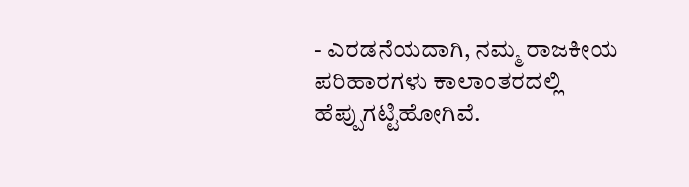- ಎರಡನೆಯದಾಗಿ, ನಮ್ಮ ರಾಜಕೀಯ ಪರಿಹಾರಗಳು ಕಾಲಾಂತರದಲ್ಲಿ ಹೆಪ್ಪುಗಟ್ಟಿಹೋಗಿವೆ.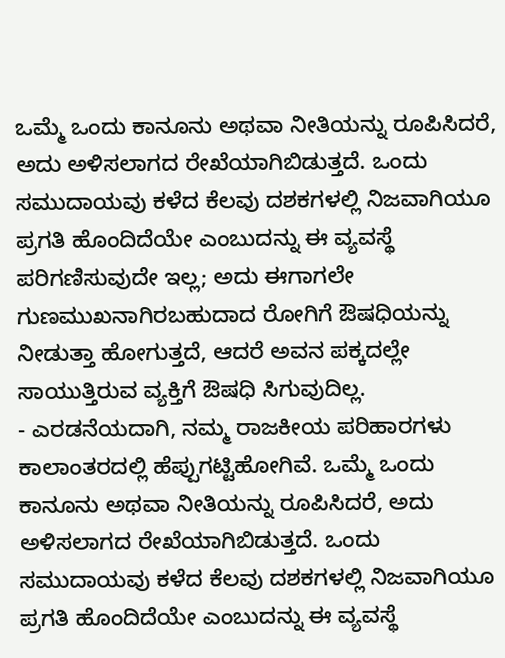ಒಮ್ಮೆ ಒಂದು ಕಾನೂನು ಅಥವಾ ನೀತಿಯನ್ನು ರೂಪಿಸಿದರೆ, ಅದು ಅಳಿಸಲಾಗದ ರೇಖೆಯಾಗಿಬಿಡುತ್ತದೆ. ಒಂದು ಸಮುದಾಯವು ಕಳೆದ ಕೆಲವು ದಶಕಗಳಲ್ಲಿ ನಿಜವಾಗಿಯೂ ಪ್ರಗತಿ ಹೊಂದಿದೆಯೇ ಎಂಬುದನ್ನು ಈ ವ್ಯವಸ್ಥೆ ಪರಿಗಣಿಸುವುದೇ ಇಲ್ಲ; ಅದು ಈಗಾಗಲೇ ಗುಣಮುಖನಾಗಿರಬಹುದಾದ ರೋಗಿಗೆ ಔಷಧಿಯನ್ನು ನೀಡುತ್ತಾ ಹೋಗುತ್ತದೆ, ಆದರೆ ಅವನ ಪಕ್ಕದಲ್ಲೇ ಸಾಯುತ್ತಿರುವ ವ್ಯಕ್ತಿಗೆ ಔಷಧಿ ಸಿಗುವುದಿಲ್ಲ.
- ಎರಡನೆಯದಾಗಿ, ನಮ್ಮ ರಾಜಕೀಯ ಪರಿಹಾರಗಳು ಕಾಲಾಂತರದಲ್ಲಿ ಹೆಪ್ಪುಗಟ್ಟಿಹೋಗಿವೆ. ಒಮ್ಮೆ ಒಂದು ಕಾನೂನು ಅಥವಾ ನೀತಿಯನ್ನು ರೂಪಿಸಿದರೆ, ಅದು ಅಳಿಸಲಾಗದ ರೇಖೆಯಾಗಿಬಿಡುತ್ತದೆ. ಒಂದು ಸಮುದಾಯವು ಕಳೆದ ಕೆಲವು ದಶಕಗಳಲ್ಲಿ ನಿಜವಾಗಿಯೂ ಪ್ರಗತಿ ಹೊಂದಿದೆಯೇ ಎಂಬುದನ್ನು ಈ ವ್ಯವಸ್ಥೆ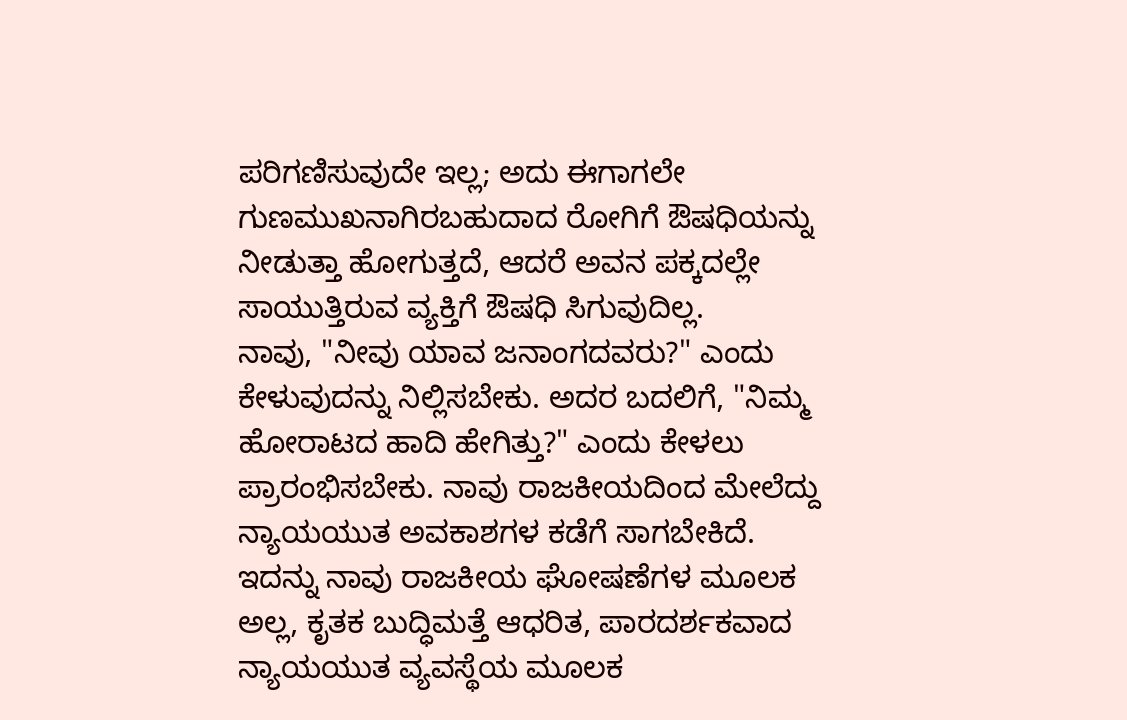ಪರಿಗಣಿಸುವುದೇ ಇಲ್ಲ; ಅದು ಈಗಾಗಲೇ ಗುಣಮುಖನಾಗಿರಬಹುದಾದ ರೋಗಿಗೆ ಔಷಧಿಯನ್ನು ನೀಡುತ್ತಾ ಹೋಗುತ್ತದೆ, ಆದರೆ ಅವನ ಪಕ್ಕದಲ್ಲೇ ಸಾಯುತ್ತಿರುವ ವ್ಯಕ್ತಿಗೆ ಔಷಧಿ ಸಿಗುವುದಿಲ್ಲ.
ನಾವು, "ನೀವು ಯಾವ ಜನಾಂಗದವರು?" ಎಂದು ಕೇಳುವುದನ್ನು ನಿಲ್ಲಿಸಬೇಕು. ಅದರ ಬದಲಿಗೆ, "ನಿಮ್ಮ ಹೋರಾಟದ ಹಾದಿ ಹೇಗಿತ್ತು?" ಎಂದು ಕೇಳಲು ಪ್ರಾರಂಭಿಸಬೇಕು. ನಾವು ರಾಜಕೀಯದಿಂದ ಮೇಲೆದ್ದು ನ್ಯಾಯಯುತ ಅವಕಾಶಗಳ ಕಡೆಗೆ ಸಾಗಬೇಕಿದೆ.
ಇದನ್ನು ನಾವು ರಾಜಕೀಯ ಘೋಷಣೆಗಳ ಮೂಲಕ ಅಲ್ಲ, ಕೃತಕ ಬುದ್ಧಿಮತ್ತೆ ಆಧರಿತ, ಪಾರದರ್ಶಕವಾದ ನ್ಯಾಯಯುತ ವ್ಯವಸ್ಥೆಯ ಮೂಲಕ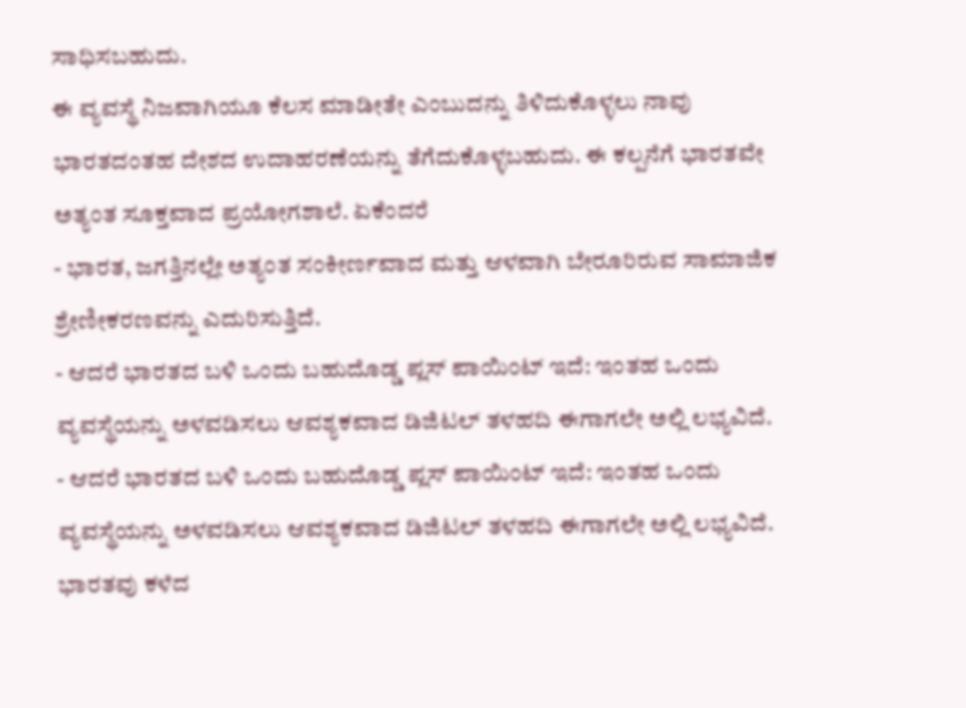ಸಾಧಿಸಬಹುದು.
ಈ ವ್ಯವಸ್ಥೆ ನಿಜವಾಗಿಯೂ ಕೆಲಸ ಮಾಡೀತೇ ಎಂಬುದನ್ನು ತಿಳಿದುಕೊಳ್ಳಲು ನಾವು ಭಾರತದಂತಹ ದೇಶದ ಉದಾಹರಣೆಯನ್ನು ತೆಗೆದುಕೊಳ್ಳಬಹುದು. ಈ ಕಲ್ಪನೆಗೆ ಭಾರತವೇ ಅತ್ಯಂತ ಸೂಕ್ತವಾದ ಪ್ರಯೋಗಶಾಲೆ. ಏಕೆಂದರೆ
- ಭಾರತ, ಜಗತ್ತಿನಲ್ಲೇ ಅತ್ಯಂತ ಸಂಕೀರ್ಣವಾದ ಮತ್ತು ಆಳವಾಗಿ ಬೇರೂರಿರುವ ಸಾಮಾಜಿಕ ಶ್ರೇಣೀಕರಣವನ್ನು ಎದುರಿಸುತ್ತಿದೆ.
- ಆದರೆ ಭಾರತದ ಬಳಿ ಒಂದು ಬಹುದೊಡ್ಡ ಪ್ಲಸ್ ಪಾಯಿಂಟ್ ಇದೆ: ಇಂತಹ ಒಂದು ವ್ಯವಸ್ಥೆಯನ್ನು ಅಳವಡಿಸಲು ಆವಶ್ಯಕವಾದ ಡಿಜಿಟಲ್ ತಳಹದಿ ಈಗಾಗಲೇ ಅಲ್ಲಿ ಲಭ್ಯವಿದೆ.
- ಆದರೆ ಭಾರತದ ಬಳಿ ಒಂದು ಬಹುದೊಡ್ಡ ಪ್ಲಸ್ ಪಾಯಿಂಟ್ ಇದೆ: ಇಂತಹ ಒಂದು ವ್ಯವಸ್ಥೆಯನ್ನು ಅಳವಡಿಸಲು ಆವಶ್ಯಕವಾದ ಡಿಜಿಟಲ್ ತಳಹದಿ ಈಗಾಗಲೇ ಅಲ್ಲಿ ಲಭ್ಯವಿದೆ.
ಭಾರತವು ಕಳೆದ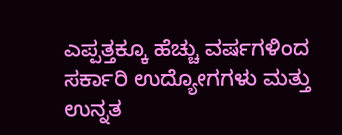ಎಪ್ಪತ್ತಕ್ಕೂ ಹೆಚ್ಚು ವರ್ಷಗಳಿಂದ ಸರ್ಕಾರಿ ಉದ್ಯೋಗಗಳು ಮತ್ತು ಉನ್ನತ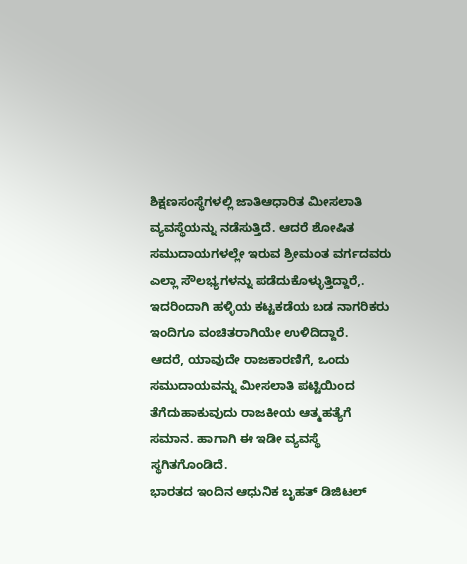ಶಿಕ್ಷಣಸಂಸ್ಥೆಗಳಲ್ಲಿ ಜಾತಿಆಧಾರಿತ ಮೀಸಲಾತಿ ವ್ಯವಸ್ಥೆಯನ್ನು ನಡೆಸುತ್ತಿದೆ. ಆದರೆ ಶೋಷಿತ ಸಮುದಾಯಗಳಲ್ಲೇ ಇರುವ ಶ್ರೀಮಂತ ವರ್ಗದವರು ಎಲ್ಲಾ ಸೌಲಭ್ಯಗಳನ್ನು ಪಡೆದುಕೊಳ್ಳುತ್ತಿದ್ದಾರೆ,. ಇದರಿಂದಾಗಿ ಹಳ್ಳಿಯ ಕಟ್ಟಕಡೆಯ ಬಡ ನಾಗರಿಕರು ಇಂದಿಗೂ ವಂಚಿತರಾಗಿಯೇ ಉಳಿದಿದ್ದಾರೆ.
ಆದರೆ, ಯಾವುದೇ ರಾಜಕಾರಣಿಗೆ, ಒಂದು ಸಮುದಾಯವನ್ನು ಮೀಸಲಾತಿ ಪಟ್ಟಿಯಿಂದ ತೆಗೆದುಹಾಕುವುದು ರಾಜಕೀಯ ಆತ್ಮಹತ್ಯೆಗೆ ಸಮಾನ. ಹಾಗಾಗಿ ಈ ಇಡೀ ವ್ಯವಸ್ಥೆ ಸ್ಥಗಿತಗೊಂಡಿದೆ.
ಭಾರತದ ಇಂದಿನ ಆಧುನಿಕ ಬೃಹತ್ ಡಿಜಿಟಲ್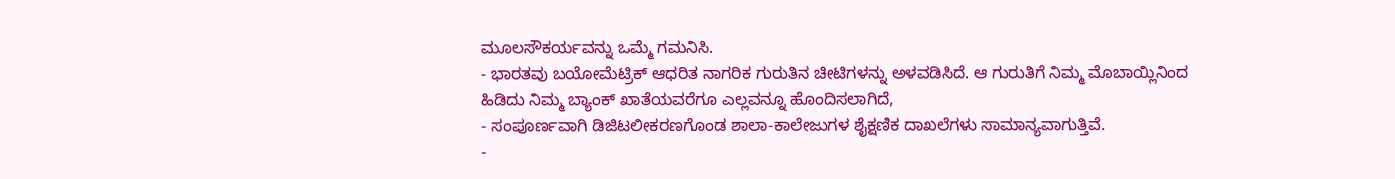ಮೂಲಸೌಕರ್ಯವನ್ನು ಒಮ್ಮೆ ಗಮನಿಸಿ.
- ಭಾರತವು ಬಯೋಮೆಟ್ರಿಕ್ ಆಧರಿತ ನಾಗರಿಕ ಗುರುತಿನ ಚೀಟಿಗಳನ್ನು ಅಳವಡಿಸಿದೆ. ಆ ಗುರುತಿಗೆ ನಿಮ್ಮ ಮೊಬಾಯ್ಲಿನಿಂದ ಹಿಡಿದು ನಿಮ್ಮ ಬ್ಯಾಂಕ್ ಖಾತೆಯವರೆಗೂ ಎಲ್ಲವನ್ನೂ ಹೊಂದಿಸಲಾಗಿದೆ,
- ಸಂಪೂರ್ಣವಾಗಿ ಡಿಜಿಟಲೀಕರಣಗೊಂಡ ಶಾಲಾ-ಕಾಲೇಜುಗಳ ಶೈಕ್ಷಣಿಕ ದಾಖಲೆಗಳು ಸಾಮಾನ್ಯವಾಗುತ್ತಿವೆ.
-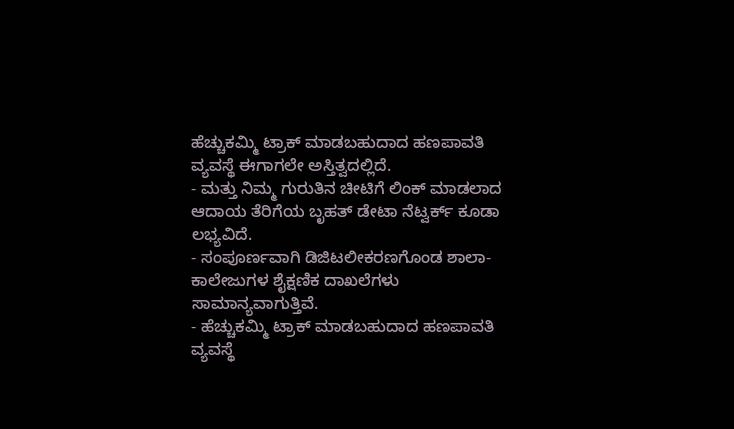ಹೆಚ್ಚುಕಮ್ಮಿ ಟ್ರಾಕ್ ಮಾಡಬಹುದಾದ ಹಣಪಾವತಿ ವ್ಯವಸ್ಥೆ ಈಗಾಗಲೇ ಅಸ್ತಿತ್ವದಲ್ಲಿದೆ.
- ಮತ್ತು ನಿಮ್ಮ ಗುರುತಿನ ಚೀಟಿಗೆ ಲಿಂಕ್ ಮಾಡಲಾದ ಆದಾಯ ತೆರಿಗೆಯ ಬೃಹತ್ ಡೇಟಾ ನೆಟ್ವರ್ಕ್ ಕೂಡಾ ಲಭ್ಯವಿದೆ.
- ಸಂಪೂರ್ಣವಾಗಿ ಡಿಜಿಟಲೀಕರಣಗೊಂಡ ಶಾಲಾ-ಕಾಲೇಜುಗಳ ಶೈಕ್ಷಣಿಕ ದಾಖಲೆಗಳು ಸಾಮಾನ್ಯವಾಗುತ್ತಿವೆ.
- ಹೆಚ್ಚುಕಮ್ಮಿ ಟ್ರಾಕ್ ಮಾಡಬಹುದಾದ ಹಣಪಾವತಿ ವ್ಯವಸ್ಥೆ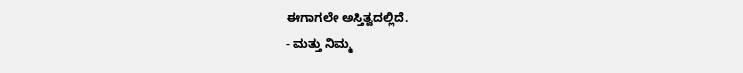ಈಗಾಗಲೇ ಅಸ್ತಿತ್ವದಲ್ಲಿದೆ.
- ಮತ್ತು ನಿಮ್ಮ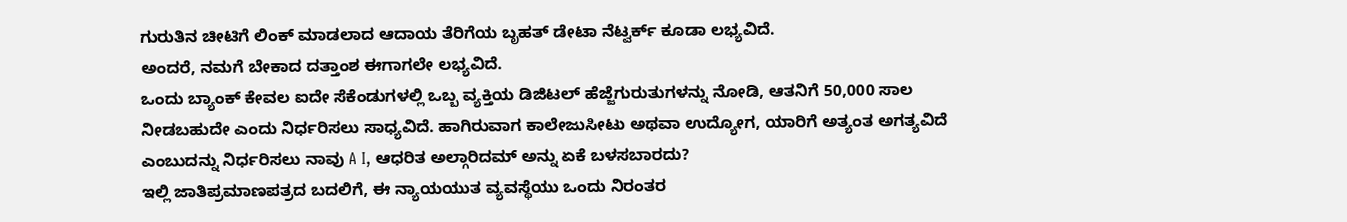ಗುರುತಿನ ಚೀಟಿಗೆ ಲಿಂಕ್ ಮಾಡಲಾದ ಆದಾಯ ತೆರಿಗೆಯ ಬೃಹತ್ ಡೇಟಾ ನೆಟ್ವರ್ಕ್ ಕೂಡಾ ಲಭ್ಯವಿದೆ.
ಅಂದರೆ, ನಮಗೆ ಬೇಕಾದ ದತ್ತಾಂಶ ಈಗಾಗಲೇ ಲಭ್ಯವಿದೆ.
ಒಂದು ಬ್ಯಾಂಕ್ ಕೇವಲ ಐದೇ ಸೆಕೆಂಡುಗಳಲ್ಲಿ ಒಬ್ಬ ವ್ಯಕ್ತಿಯ ಡಿಜಿಟಲ್ ಹೆಜ್ಜೆಗುರುತುಗಳನ್ನು ನೋಡಿ, ಆತನಿಗೆ 50,000 ಸಾಲ ನೀಡಬಹುದೇ ಎಂದು ನಿರ್ಧರಿಸಲು ಸಾಧ್ಯವಿದೆ. ಹಾಗಿರುವಾಗ ಕಾಲೇಜುಸೀಟು ಅಥವಾ ಉದ್ಯೋಗ, ಯಾರಿಗೆ ಅತ್ಯಂತ ಅಗತ್ಯವಿದೆ ಎಂಬುದನ್ನು ನಿರ್ಧರಿಸಲು ನಾವು A I, ಆಧರಿತ ಅಲ್ಗಾರಿದಮ್ ಅನ್ನು ಏಕೆ ಬಳಸಬಾರದು?
ಇಲ್ಲಿ ಜಾತಿಪ್ರಮಾಣಪತ್ರದ ಬದಲಿಗೆ, ಈ ನ್ಯಾಯಯುತ ವ್ಯವಸ್ಥೆಯು ಒಂದು ನಿರಂತರ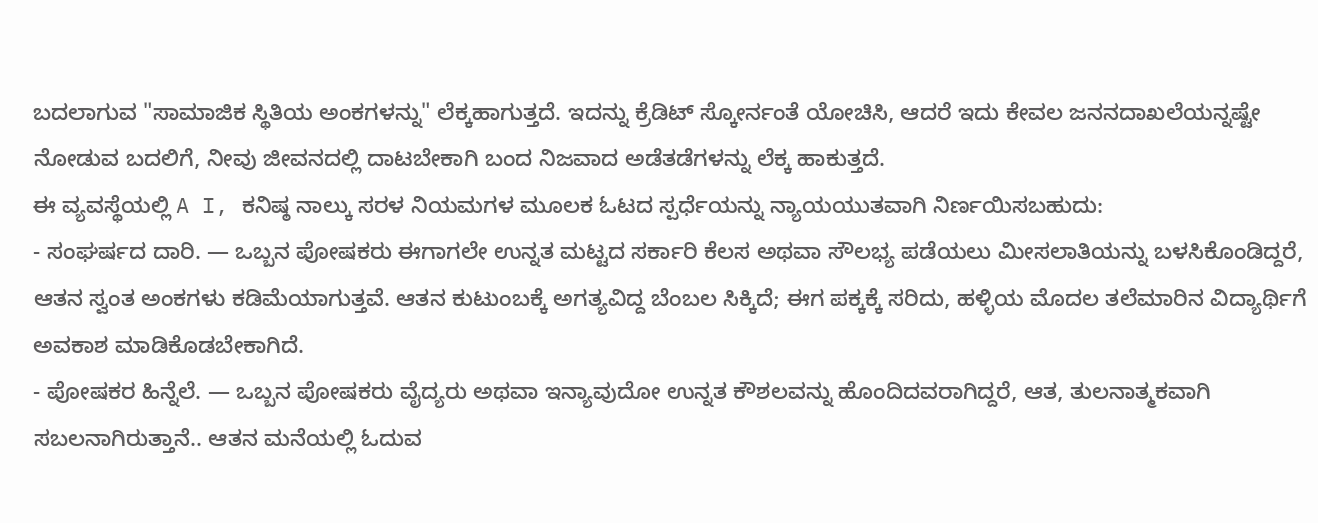ಬದಲಾಗುವ "ಸಾಮಾಜಿಕ ಸ್ಥಿತಿಯ ಅಂಕಗಳನ್ನು" ಲೆಕ್ಕಹಾಗುತ್ತದೆ. ಇದನ್ನು ಕ್ರೆಡಿಟ್ ಸ್ಕೋರ್ನಂತೆ ಯೋಚಿಸಿ, ಆದರೆ ಇದು ಕೇವಲ ಜನನದಾಖಲೆಯನ್ನಷ್ಟೇ ನೋಡುವ ಬದಲಿಗೆ, ನೀವು ಜೀವನದಲ್ಲಿ ದಾಟಬೇಕಾಗಿ ಬಂದ ನಿಜವಾದ ಅಡೆತಡೆಗಳನ್ನು ಲೆಕ್ಕ ಹಾಕುತ್ತದೆ.
ಈ ವ್ಯವಸ್ಥೆಯಲ್ಲಿ A I, ಕನಿಷ್ಠ ನಾಲ್ಕು ಸರಳ ನಿಯಮಗಳ ಮೂಲಕ ಓಟದ ಸ್ಪರ್ಧೆಯನ್ನು ನ್ಯಾಯಯುತವಾಗಿ ನಿರ್ಣಯಿಸಬಹುದು:
- ಸಂಘರ್ಷದ ದಾರಿ. — ಒಬ್ಬನ ಪೋಷಕರು ಈಗಾಗಲೇ ಉನ್ನತ ಮಟ್ಟದ ಸರ್ಕಾರಿ ಕೆಲಸ ಅಥವಾ ಸೌಲಭ್ಯ ಪಡೆಯಲು ಮೀಸಲಾತಿಯನ್ನು ಬಳಸಿಕೊಂಡಿದ್ದರೆ, ಆತನ ಸ್ವಂತ ಅಂಕಗಳು ಕಡಿಮೆಯಾಗುತ್ತವೆ. ಆತನ ಕುಟುಂಬಕ್ಕೆ ಅಗತ್ಯವಿದ್ದ ಬೆಂಬಲ ಸಿಕ್ಕಿದೆ; ಈಗ ಪಕ್ಕಕ್ಕೆ ಸರಿದು, ಹಳ್ಳಿಯ ಮೊದಲ ತಲೆಮಾರಿನ ವಿದ್ಯಾರ್ಥಿಗೆ ಅವಕಾಶ ಮಾಡಿಕೊಡಬೇಕಾಗಿದೆ.
- ಪೋಷಕರ ಹಿನ್ನೆಲೆ. — ಒಬ್ಬನ ಪೋಷಕರು ವೈದ್ಯರು ಅಥವಾ ಇನ್ಯಾವುದೋ ಉನ್ನತ ಕೌಶಲವನ್ನು ಹೊಂದಿದವರಾಗಿದ್ದರೆ, ಆತ, ತುಲನಾತ್ಮಕವಾಗಿ ಸಬಲನಾಗಿರುತ್ತಾನೆ.. ಆತನ ಮನೆಯಲ್ಲಿ ಓದುವ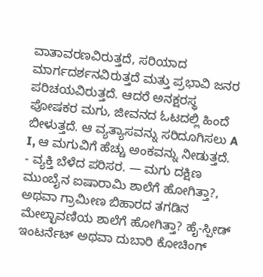ವಾತಾವರಣವಿರುತ್ತದೆ, ಸರಿಯಾದ ಮಾರ್ಗದರ್ಶನವಿರುತ್ತದೆ ಮತ್ತು ಪ್ರಭಾವಿ ಜನರ ಪರಿಚಯವಿರುತ್ತದೆ. ಆದರೆ ಅನಕ್ಷರಸ್ಥ ಪೋಷಕರ ಮಗು, ಜೀವನದ ಓಟದಲ್ಲಿ ಹಿಂದೆ ಬೀಳುತ್ತದೆ. ಆ ವ್ಯತ್ಯಾಸವನ್ನು ಸರಿದೂಗಿಸಲು A I, ಆ ಮಗುವಿಗೆ ಹೆಚ್ಚು ಅಂಕವನ್ನು ನೀಡುತ್ತದೆ.
- ವ್ಯಕ್ತಿ ಬೆಳೆದ ಪರಿಸರ. — ಮಗು ದಕ್ಷಿಣ ಮುಂಬೈನ ಐಷಾರಾಮಿ ಶಾಲೆಗೆ ಹೋಗಿತ್ತಾ?, ಅಥವಾ ಗ್ರಾಮೀಣ ಬಿಹಾರದ ತಗಡಿನ ಮೇಲ್ಛಾವಣಿಯ ಶಾಲೆಗೆ ಹೋಗಿತ್ತಾ? ಹೈ-ಸ್ಪೀಡ್ ಇಂಟರ್ನೆಟ್ ಅಥವಾ ದುಬಾರಿ ಕೋಚಿಂಗ್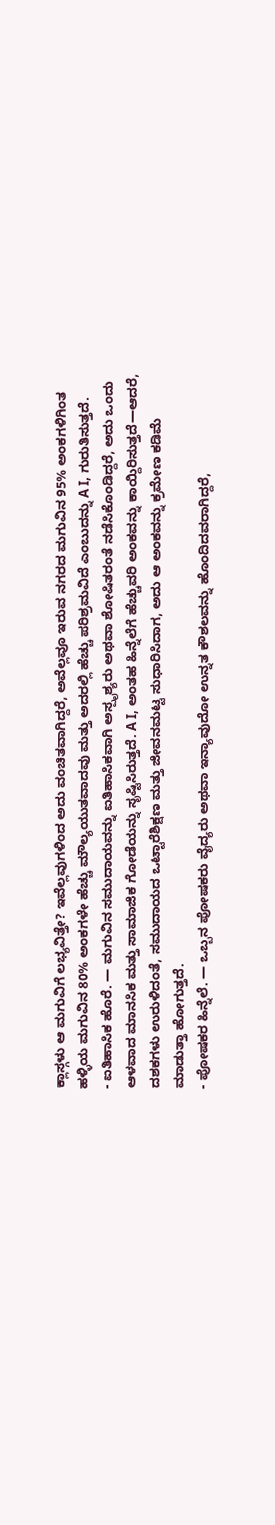ಕ್ಲಾಸ್ಗಳು ಆ ಮಗುವಿಗೆ ಲಭ್ಯವಿತ್ತೇ? ಇವೆಲ್ಲವುಗಳಿಂದ ಅದು ವಂಚಿತವಾಗಿದ್ದರೆ, ಅವೆಲ್ಲವೂ ಇರುವ ನಗರದ ಮಗುವಿನ 95% ಅಂಕಗಳಿಗಿಂತ ಹಳ್ಳಿಯ ಮಗುವಿನ 80% ಅಂಕಗಳೇ ಹೆಚ್ಚು ಮೌಲ್ಯಯುತವಾದವು ಮತ್ತು ಅದರಲ್ಲಿ ಹೆಚ್ಚು ಪರಿಶ್ರಮವಿದೆ ಎಂಬುದನ್ನು A I, ಗುರುತಿಸುತ್ತದೆ.
- ಐತಿಹಾಸಿಕ ಹೊರೆ. — ಮಗುವಿನ ಸಮುದಾಯವನ್ನು ಐತಿಹಾಸಿಕವಾಗಿ ಅಸ್ಪೃಶ್ಯರು ಅಥವಾ ಶೋಷಿತರಂತೆ ನಡೆಸಿಕೊಂಡಿದ್ದರೆ, ಅದು ಒಂದು ಆಳವಾದ ಮಾನಸಿಕ ಮತ್ತು ಸಾಮಾಜಿಕ ಗೋಡೆಯನ್ನು ಸೃಷ್ಟಿಸಿರುತ್ತದೆ. A I, ಅಂತಹ ಹಿನ್ನೆಲೆಗೆ ಹೆಚ್ಚುವರಿ ಅಂಕವನ್ನು ಕಾಯ್ದಿರಿಸುತ್ತದೆ—ಆದರೆ, ದಶಕಗಳು ಉರುಳಿದಂತೆ, ಸಮುದಾಯದ ಒಟ್ಟಾರೆಶಿಕ್ಷಣ ಮತ್ತು ಜೀವನಮಟ್ಟ ಸುಧಾರಿಸಿದಾಗ, ಅದು ಆ ಅಂಕವನ್ನು ಕ್ರಮೇಣ ಕಡಿಮೆ ಮಾಡುತ್ತಾ ಹೋಗುತ್ತದೆ.
- ಪೋಷಕರ ಹಿನ್ನೆಲೆ. — ಒಬ್ಬನ ಪೋಷಕರು ವೈದ್ಯರು ಅಥವಾ ಇನ್ಯಾವುದೋ ಉನ್ನತ ಕೌಶಲವನ್ನು ಹೊಂದಿದವರಾಗಿದ್ದರೆ,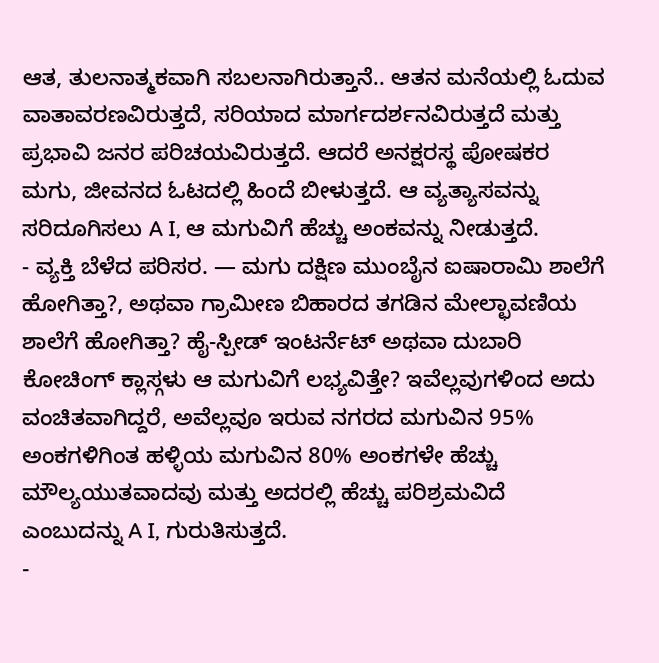ಆತ, ತುಲನಾತ್ಮಕವಾಗಿ ಸಬಲನಾಗಿರುತ್ತಾನೆ.. ಆತನ ಮನೆಯಲ್ಲಿ ಓದುವ ವಾತಾವರಣವಿರುತ್ತದೆ, ಸರಿಯಾದ ಮಾರ್ಗದರ್ಶನವಿರುತ್ತದೆ ಮತ್ತು ಪ್ರಭಾವಿ ಜನರ ಪರಿಚಯವಿರುತ್ತದೆ. ಆದರೆ ಅನಕ್ಷರಸ್ಥ ಪೋಷಕರ ಮಗು, ಜೀವನದ ಓಟದಲ್ಲಿ ಹಿಂದೆ ಬೀಳುತ್ತದೆ. ಆ ವ್ಯತ್ಯಾಸವನ್ನು ಸರಿದೂಗಿಸಲು A I, ಆ ಮಗುವಿಗೆ ಹೆಚ್ಚು ಅಂಕವನ್ನು ನೀಡುತ್ತದೆ.
- ವ್ಯಕ್ತಿ ಬೆಳೆದ ಪರಿಸರ. — ಮಗು ದಕ್ಷಿಣ ಮುಂಬೈನ ಐಷಾರಾಮಿ ಶಾಲೆಗೆ ಹೋಗಿತ್ತಾ?, ಅಥವಾ ಗ್ರಾಮೀಣ ಬಿಹಾರದ ತಗಡಿನ ಮೇಲ್ಛಾವಣಿಯ ಶಾಲೆಗೆ ಹೋಗಿತ್ತಾ? ಹೈ-ಸ್ಪೀಡ್ ಇಂಟರ್ನೆಟ್ ಅಥವಾ ದುಬಾರಿ ಕೋಚಿಂಗ್ ಕ್ಲಾಸ್ಗಳು ಆ ಮಗುವಿಗೆ ಲಭ್ಯವಿತ್ತೇ? ಇವೆಲ್ಲವುಗಳಿಂದ ಅದು ವಂಚಿತವಾಗಿದ್ದರೆ, ಅವೆಲ್ಲವೂ ಇರುವ ನಗರದ ಮಗುವಿನ 95% ಅಂಕಗಳಿಗಿಂತ ಹಳ್ಳಿಯ ಮಗುವಿನ 80% ಅಂಕಗಳೇ ಹೆಚ್ಚು ಮೌಲ್ಯಯುತವಾದವು ಮತ್ತು ಅದರಲ್ಲಿ ಹೆಚ್ಚು ಪರಿಶ್ರಮವಿದೆ ಎಂಬುದನ್ನು A I, ಗುರುತಿಸುತ್ತದೆ.
-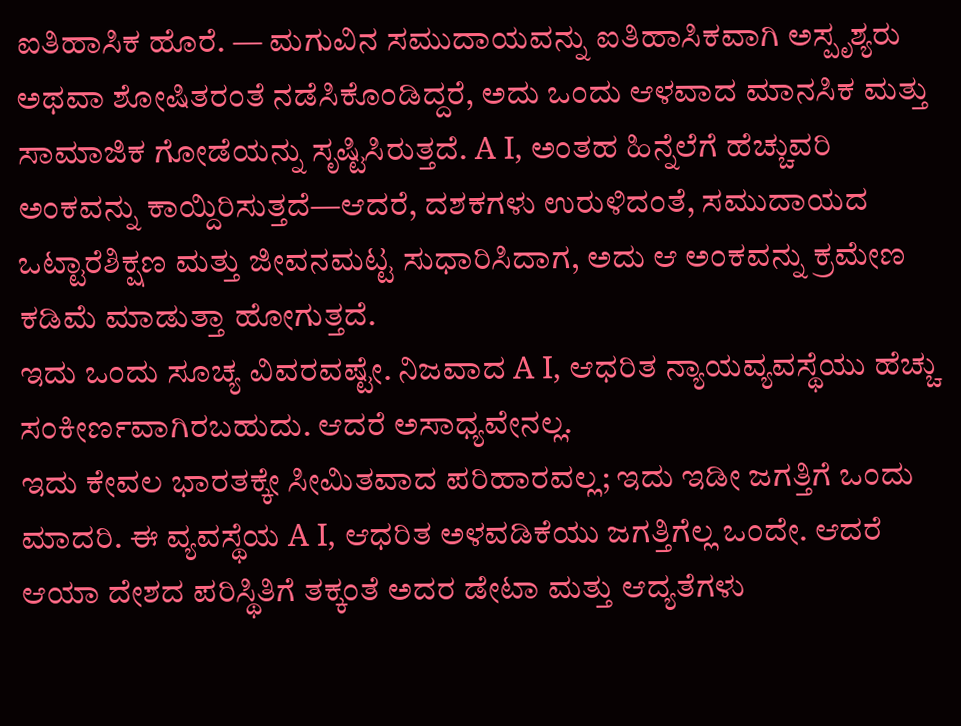ಐತಿಹಾಸಿಕ ಹೊರೆ. — ಮಗುವಿನ ಸಮುದಾಯವನ್ನು ಐತಿಹಾಸಿಕವಾಗಿ ಅಸ್ಪೃಶ್ಯರು ಅಥವಾ ಶೋಷಿತರಂತೆ ನಡೆಸಿಕೊಂಡಿದ್ದರೆ, ಅದು ಒಂದು ಆಳವಾದ ಮಾನಸಿಕ ಮತ್ತು ಸಾಮಾಜಿಕ ಗೋಡೆಯನ್ನು ಸೃಷ್ಟಿಸಿರುತ್ತದೆ. A I, ಅಂತಹ ಹಿನ್ನೆಲೆಗೆ ಹೆಚ್ಚುವರಿ ಅಂಕವನ್ನು ಕಾಯ್ದಿರಿಸುತ್ತದೆ—ಆದರೆ, ದಶಕಗಳು ಉರುಳಿದಂತೆ, ಸಮುದಾಯದ ಒಟ್ಟಾರೆಶಿಕ್ಷಣ ಮತ್ತು ಜೀವನಮಟ್ಟ ಸುಧಾರಿಸಿದಾಗ, ಅದು ಆ ಅಂಕವನ್ನು ಕ್ರಮೇಣ ಕಡಿಮೆ ಮಾಡುತ್ತಾ ಹೋಗುತ್ತದೆ.
ಇದು ಒಂದು ಸೂಚ್ಯ ವಿವರವಷ್ಟೇ. ನಿಜವಾದ A I, ಆಧರಿತ ನ್ಯಾಯವ್ಯವಸ್ಥೆಯು ಹೆಚ್ಚು ಸಂಕೀರ್ಣವಾಗಿರಬಹುದು. ಆದರೆ ಅಸಾಧ್ಯವೇನಲ್ಲ.
ಇದು ಕೇವಲ ಭಾರತಕ್ಕೇ ಸೀಮಿತವಾದ ಪರಿಹಾರವಲ್ಲ; ಇದು ಇಡೀ ಜಗತ್ತಿಗೆ ಒಂದು ಮಾದರಿ. ಈ ವ್ಯವಸ್ಥೆಯ A I, ಆಧರಿತ ಅಳವಡಿಕೆಯು ಜಗತ್ತಿಗೆಲ್ಲ ಒಂದೇ. ಆದರೆ ಆಯಾ ದೇಶದ ಪರಿಸ್ಥಿತಿಗೆ ತಕ್ಕಂತೆ ಅದರ ಡೇಟಾ ಮತ್ತು ಆದ್ಯತೆಗಳು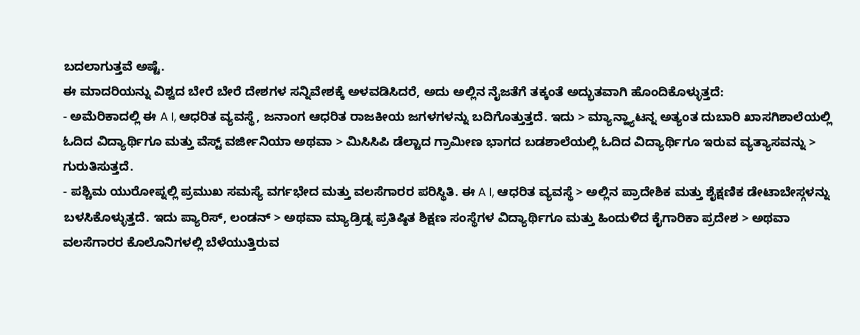ಬದಲಾಗುತ್ತವೆ ಅಷ್ಟೆ.
ಈ ಮಾದರಿಯನ್ನು ವಿಶ್ವದ ಬೇರೆ ಬೇರೆ ದೇಶಗಳ ಸನ್ನಿವೇಶಕ್ಕೆ ಅಳವಡಿಸಿದರೆ, ಅದು ಅಲ್ಲಿನ ನೈಜತೆಗೆ ತಕ್ಕಂತೆ ಅದ್ಭುತವಾಗಿ ಹೊಂದಿಕೊಳ್ಳುತ್ತದೆ:
- ಅಮೆರಿಕಾದಲ್ಲಿ ಈ A I, ಆಧರಿತ ವ್ಯವಸ್ಥೆ, ಜನಾಂಗ ಆಧರಿತ ರಾಜಕೀಯ ಜಗಳಗಳನ್ನು ಬದಿಗೊತ್ತುತ್ತದೆ. ಇದು > ಮ್ಯಾನ್ಹ್ಯಾಟನ್ನ ಅತ್ಯಂತ ದುಬಾರಿ ಖಾಸಗಿಶಾಲೆಯಲ್ಲಿ ಓದಿದ ವಿದ್ಯಾರ್ಥಿಗೂ ಮತ್ತು ವೆಸ್ಟ್ ವರ್ಜೀನಿಯಾ ಅಥವಾ > ಮಿಸಿಸಿಪಿ ಡೆಲ್ಟಾದ ಗ್ರಾಮೀಣ ಭಾಗದ ಬಡಶಾಲೆಯಲ್ಲಿ ಓದಿದ ವಿದ್ಯಾರ್ಥಿಗೂ ಇರುವ ವ್ಯತ್ಯಾಸವನ್ನು > ಗುರುತಿಸುತ್ತದೆ.
- ಪಶ್ಚಿಮ ಯುರೋಪ್ನಲ್ಲಿ ಪ್ರಮುಖ ಸಮಸ್ಯೆ ವರ್ಗಭೇದ ಮತ್ತು ವಲಸೆಗಾರರ ಪರಿಸ್ಥಿತಿ. ಈ A I, ಆಧರಿತ ವ್ಯವಸ್ಥೆ > ಅಲ್ಲಿನ ಪ್ರಾದೇಶಿಕ ಮತ್ತು ಶೈಕ್ಷಣಿಕ ಡೇಟಾಬೇಸ್ಗಳನ್ನು ಬಳಸಿಕೊಳ್ಳುತ್ತದೆ. ಇದು ಪ್ಯಾರಿಸ್, ಲಂಡನ್ > ಅಥವಾ ಮ್ಯಾಡ್ರಿಡ್ನ ಪ್ರತಿಷ್ಠಿತ ಶಿಕ್ಷಣ ಸಂಸ್ಥೆಗಳ ವಿದ್ಯಾರ್ಥಿಗೂ ಮತ್ತು ಹಿಂದುಳಿದ ಕೈಗಾರಿಕಾ ಪ್ರದೇಶ > ಅಥವಾ ವಲಸೆಗಾರರ ಕೊಲೊನಿಗಳಲ್ಲಿ ಬೆಳೆಯುತ್ತಿರುವ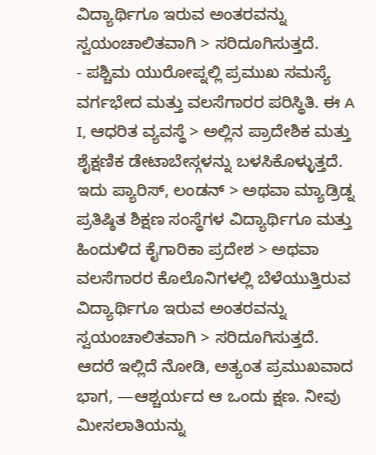ವಿದ್ಯಾರ್ಥಿಗೂ ಇರುವ ಅಂತರವನ್ನು ಸ್ವಯಂಚಾಲಿತವಾಗಿ > ಸರಿದೂಗಿಸುತ್ತದೆ.
- ಪಶ್ಚಿಮ ಯುರೋಪ್ನಲ್ಲಿ ಪ್ರಮುಖ ಸಮಸ್ಯೆ ವರ್ಗಭೇದ ಮತ್ತು ವಲಸೆಗಾರರ ಪರಿಸ್ಥಿತಿ. ಈ A I, ಆಧರಿತ ವ್ಯವಸ್ಥೆ > ಅಲ್ಲಿನ ಪ್ರಾದೇಶಿಕ ಮತ್ತು ಶೈಕ್ಷಣಿಕ ಡೇಟಾಬೇಸ್ಗಳನ್ನು ಬಳಸಿಕೊಳ್ಳುತ್ತದೆ. ಇದು ಪ್ಯಾರಿಸ್, ಲಂಡನ್ > ಅಥವಾ ಮ್ಯಾಡ್ರಿಡ್ನ ಪ್ರತಿಷ್ಠಿತ ಶಿಕ್ಷಣ ಸಂಸ್ಥೆಗಳ ವಿದ್ಯಾರ್ಥಿಗೂ ಮತ್ತು ಹಿಂದುಳಿದ ಕೈಗಾರಿಕಾ ಪ್ರದೇಶ > ಅಥವಾ ವಲಸೆಗಾರರ ಕೊಲೊನಿಗಳಲ್ಲಿ ಬೆಳೆಯುತ್ತಿರುವ ವಿದ್ಯಾರ್ಥಿಗೂ ಇರುವ ಅಂತರವನ್ನು ಸ್ವಯಂಚಾಲಿತವಾಗಿ > ಸರಿದೂಗಿಸುತ್ತದೆ.
ಆದರೆ ಇಲ್ಲಿದೆ ನೋಡಿ, ಅತ್ಯಂತ ಪ್ರಮುಖವಾದ ಭಾಗ, —ಆಶ್ಚರ್ಯದ ಆ ಒಂದು ಕ್ಷಣ. ನೀವು ಮೀಸಲಾತಿಯನ್ನು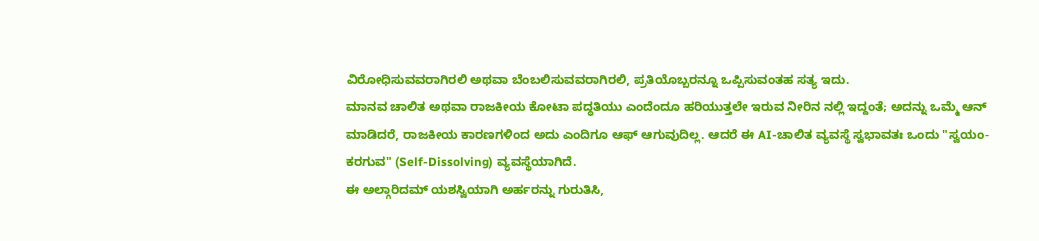ವಿರೋಧಿಸುವವರಾಗಿರಲಿ ಅಥವಾ ಬೆಂಬಲಿಸುವವರಾಗಿರಲಿ, ಪ್ರತಿಯೊಬ್ಬರನ್ನೂ ಒಪ್ಪಿಸುವಂತಹ ಸತ್ಯ ಇದು.
ಮಾನವ ಚಾಲಿತ ಅಥವಾ ರಾಜಕೀಯ ಕೋಟಾ ಪದ್ಧತಿಯು ಎಂದೆಂದೂ ಹರಿಯುತ್ತಲೇ ಇರುವ ನೀರಿನ ನಲ್ಲಿ ಇದ್ದಂತೆ; ಅದನ್ನು ಒಮ್ಮೆ ಆನ್ ಮಾಡಿದರೆ, ರಾಜಕೀಯ ಕಾರಣಗಳಿಂದ ಅದು ಎಂದಿಗೂ ಆಫ್ ಆಗುವುದಿಲ್ಲ. ಆದರೆ ಈ AI-ಚಾಲಿತ ವ್ಯವಸ್ಥೆ ಸ್ವಭಾವತಃ ಒಂದು "ಸ್ವಯಂ-ಕರಗುವ" (Self-Dissolving) ವ್ಯವಸ್ಥೆಯಾಗಿದೆ.
ಈ ಅಲ್ಗಾರಿದಮ್ ಯಶಸ್ವಿಯಾಗಿ ಅರ್ಹರನ್ನು ಗುರುತಿಸಿ,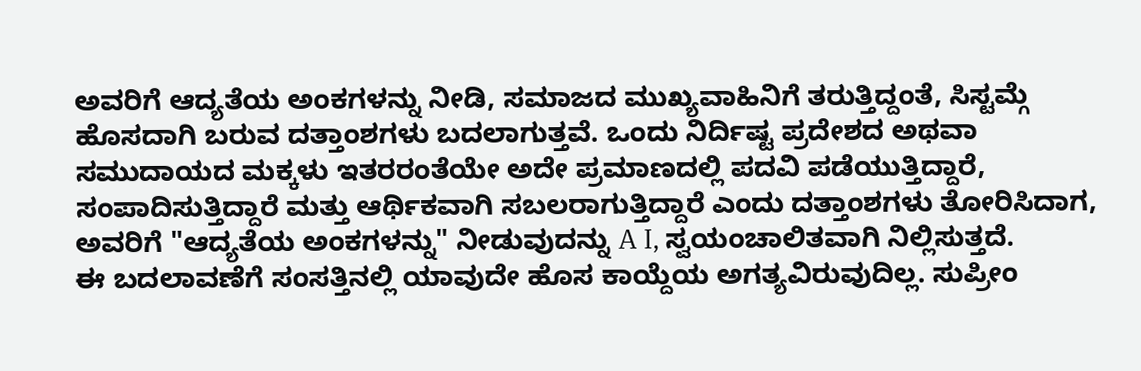ಅವರಿಗೆ ಆದ್ಯತೆಯ ಅಂಕಗಳನ್ನು ನೀಡಿ, ಸಮಾಜದ ಮುಖ್ಯವಾಹಿನಿಗೆ ತರುತ್ತಿದ್ದಂತೆ, ಸಿಸ್ಟಮ್ಗೆ ಹೊಸದಾಗಿ ಬರುವ ದತ್ತಾಂಶಗಳು ಬದಲಾಗುತ್ತವೆ. ಒಂದು ನಿರ್ದಿಷ್ಟ ಪ್ರದೇಶದ ಅಥವಾ ಸಮುದಾಯದ ಮಕ್ಕಳು ಇತರರಂತೆಯೇ ಅದೇ ಪ್ರಮಾಣದಲ್ಲಿ ಪದವಿ ಪಡೆಯುತ್ತಿದ್ದಾರೆ, ಸಂಪಾದಿಸುತ್ತಿದ್ದಾರೆ ಮತ್ತು ಆರ್ಥಿಕವಾಗಿ ಸಬಲರಾಗುತ್ತಿದ್ದಾರೆ ಎಂದು ದತ್ತಾಂಶಗಳು ತೋರಿಸಿದಾಗ, ಅವರಿಗೆ "ಆದ್ಯತೆಯ ಅಂಕಗಳನ್ನು" ನೀಡುವುದನ್ನು A I, ಸ್ವಯಂಚಾಲಿತವಾಗಿ ನಿಲ್ಲಿಸುತ್ತದೆ.
ಈ ಬದಲಾವಣೆಗೆ ಸಂಸತ್ತಿನಲ್ಲಿ ಯಾವುದೇ ಹೊಸ ಕಾಯ್ದೆಯ ಅಗತ್ಯವಿರುವುದಿಲ್ಲ. ಸುಪ್ರೀಂ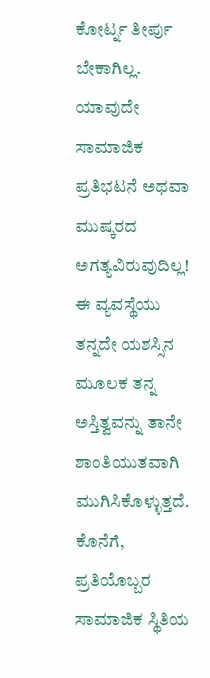ಕೋರ್ಟ್ನ ತೀರ್ಪು ಬೇಕಾಗಿಲ್ಲ. ಯಾವುದೇ ಸಾಮಾಜಿಕ ಪ್ರತಿಭಟನೆ ಅಥವಾ ಮುಷ್ಕರದ ಅಗತ್ಯವಿರುವುದಿಲ್ಲ! ಈ ವ್ಯವಸ್ಥೆಯು ತನ್ನದೇ ಯಶಸ್ಸಿನ ಮೂಲಕ ತನ್ನ ಅಸ್ತಿತ್ವವನ್ನು ತಾನೇ ಶಾಂತಿಯುತವಾಗಿ ಮುಗಿಸಿಕೊಳ್ಳುತ್ತದೆ.
ಕೊನೆಗೆ, ಪ್ರತಿಯೊಬ್ಬರ ಸಾಮಾಜಿಕ ಸ್ಥಿತಿಯ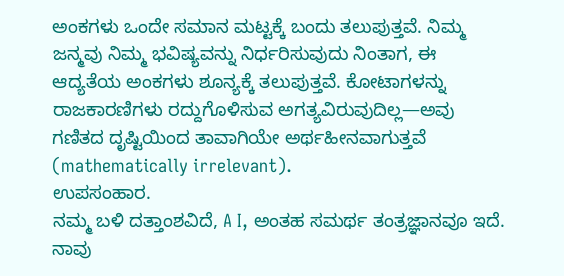ಅಂಕಗಳು ಒಂದೇ ಸಮಾನ ಮಟ್ಟಕ್ಕೆ ಬಂದು ತಲುಪುತ್ತವೆ. ನಿಮ್ಮ ಜನ್ಮವು ನಿಮ್ಮ ಭವಿಷ್ಯವನ್ನು ನಿರ್ಧರಿಸುವುದು ನಿಂತಾಗ, ಈ ಆದ್ಯತೆಯ ಅಂಕಗಳು ಶೂನ್ಯಕ್ಕೆ ತಲುಪುತ್ತವೆ. ಕೋಟಾಗಳನ್ನು ರಾಜಕಾರಣಿಗಳು ರದ್ದುಗೊಳಿಸುವ ಅಗತ್ಯವಿರುವುದಿಲ್ಲ—ಅವು ಗಣಿತದ ದೃಷ್ಟಿಯಿಂದ ತಾವಾಗಿಯೇ ಅರ್ಥಹೀನವಾಗುತ್ತವೆ (mathematically irrelevant).
ಉಪಸಂಹಾರ.
ನಮ್ಮ ಬಳಿ ದತ್ತಾಂಶವಿದೆ, A I, ಅಂತಹ ಸಮರ್ಥ ತಂತ್ರಜ್ಞಾನವೂ ಇದೆ. ನಾವು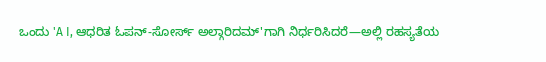ಒಂದು 'A I, ಆಧರಿತ ಓಪನ್-ಸೋರ್ಸ್ ಅಲ್ಗಾರಿದಮ್'ಗಾಗಿ ನಿರ್ಧರಿಸಿದರೆ—ಅಲ್ಲಿ ರಹಸ್ಯತೆಯ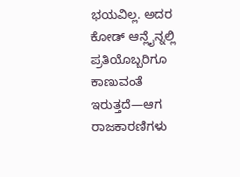ಭಯವಿಲ್ಲ. ಅದರ ಕೋಡ್ ಆನ್ಲೈನ್ನಲ್ಲಿ ಪ್ರತಿಯೊಬ್ಬರಿಗೂ ಕಾಣುವಂತೆ ಇರುತ್ತದೆ—ಆಗ ರಾಜಕಾರಣಿಗಳು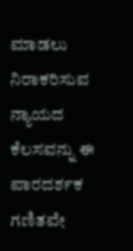ಮಾಡಲು ನಿರಾಕರಿಸುವ ನ್ಯಾಯದ ಕೆಲಸವನ್ನು ಈ ಪಾರದರ್ಶಕ ಗಣಿತವೇ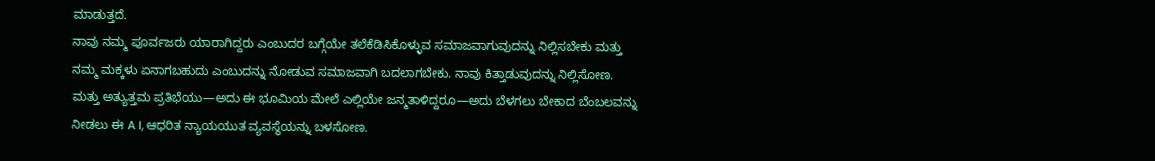ಮಾಡುತ್ತದೆ.
ನಾವು ನಮ್ಮ ಪೂರ್ವಜರು ಯಾರಾಗಿದ್ದರು ಎಂಬುದರ ಬಗ್ಗೆಯೇ ತಲೆಕೆಡಿಸಿಕೊಳ್ಳುವ ಸಮಾಜವಾಗುವುದನ್ನು ನಿಲ್ಲಿಸಬೇಕು ಮತ್ತು ನಮ್ಮ ಮಕ್ಕಳು ಏನಾಗಬಹುದು ಎಂಬುದನ್ನು ನೋಡುವ ಸಮಾಜವಾಗಿ ಬದಲಾಗಬೇಕು. ನಾವು ಕಿತ್ತಾಡುವುದನ್ನು ನಿಲ್ಲಿಸೋಣ. ಮತ್ತು ಅತ್ಯುತ್ತಮ ಪ್ರತಿಭೆಯು—ಅದು ಈ ಭೂಮಿಯ ಮೇಲೆ ಎಲ್ಲಿಯೇ ಜನ್ಮತಾಳಿದ್ದರೂ—ಅದು ಬೆಳಗಲು ಬೇಕಾದ ಬೆಂಬಲವನ್ನು ನೀಡಲು ಈ A I, ಆಧರಿತ ನ್ಯಾಯಯುತ ವ್ಯವಸ್ಥೆಯನ್ನು ಬಳಸೋಣ.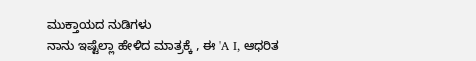ಮುಕ್ತಾಯದ ನುಡಿಗಳು
ನಾನು ಇಷ್ಟೆಲ್ಲಾ ಹೇಳಿದ ಮಾತ್ರಕ್ಕೆ , ಈ 'A I, ಆಧರಿತ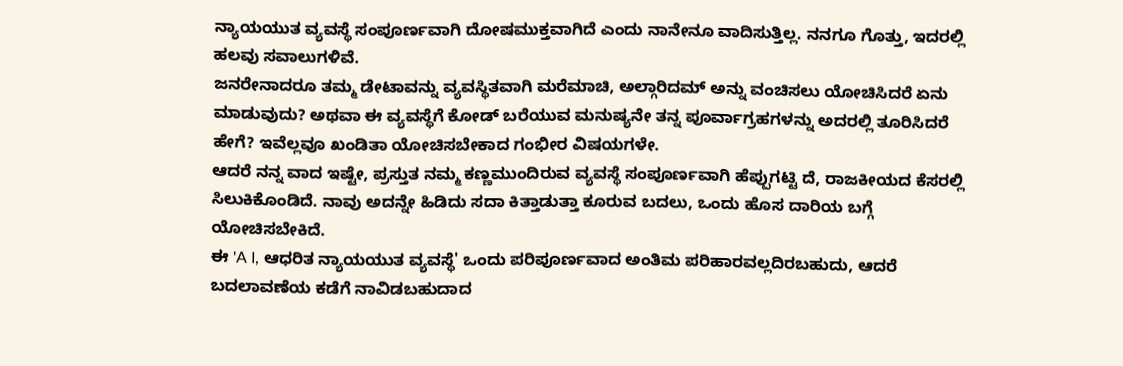ನ್ಯಾಯಯುತ ವ್ಯವಸ್ಥೆ ಸಂಪೂರ್ಣವಾಗಿ ದೋಷಮುಕ್ತವಾಗಿದೆ ಎಂದು ನಾನೇನೂ ವಾದಿಸುತ್ತಿಲ್ಲ. ನನಗೂ ಗೊತ್ತು, ಇದರಲ್ಲಿ ಹಲವು ಸವಾಲುಗಳಿವೆ.
ಜನರೇನಾದರೂ ತಮ್ಮ ಡೇಟಾವನ್ನು ವ್ಯವಸ್ಥಿತವಾಗಿ ಮರೆಮಾಚಿ, ಅಲ್ಗಾರಿದಮ್ ಅನ್ನು ವಂಚಿಸಲು ಯೋಚಿಸಿದರೆ ಏನು ಮಾಡುವುದು? ಅಥವಾ ಈ ವ್ಯವಸ್ಥೆಗೆ ಕೋಡ್ ಬರೆಯುವ ಮನುಷ್ಯನೇ ತನ್ನ ಪೂರ್ವಾಗ್ರಹಗಳನ್ನು ಅದರಲ್ಲಿ ತೂರಿಸಿದರೆ ಹೇಗೆ? ಇವೆಲ್ಲವೂ ಖಂಡಿತಾ ಯೋಚಿಸಬೇಕಾದ ಗಂಭೀರ ವಿಷಯಗಳೇ.
ಆದರೆ ನನ್ನ ವಾದ ಇಷ್ಟೇ, ಪ್ರಸ್ತುತ ನಮ್ಮ ಕಣ್ಣಮುಂದಿರುವ ವ್ಯವಸ್ಥೆ ಸಂಪೂರ್ಣವಾಗಿ ಹೆಪ್ಪುಗಟ್ಟಿ ದೆ, ರಾಜಕೀಯದ ಕೆಸರಲ್ಲಿ ಸಿಲುಕಿಕೊಂಡಿದೆ. ನಾವು ಅದನ್ನೇ ಹಿಡಿದು ಸದಾ ಕಿತ್ತಾಡುತ್ತಾ ಕೂರುವ ಬದಲು, ಒಂದು ಹೊಸ ದಾರಿಯ ಬಗ್ಗೆ ಯೋಚಿಸಬೇಕಿದೆ.
ಈ 'A I, ಆಧರಿತ ನ್ಯಾಯಯುತ ವ್ಯವಸ್ಥೆ' ಒಂದು ಪರಿಪೂರ್ಣವಾದ ಅಂತಿಮ ಪರಿಹಾರವಲ್ಲದಿರಬಹುದು, ಆದರೆ ಬದಲಾವಣೆಯ ಕಡೆಗೆ ನಾವಿಡಬಹುದಾದ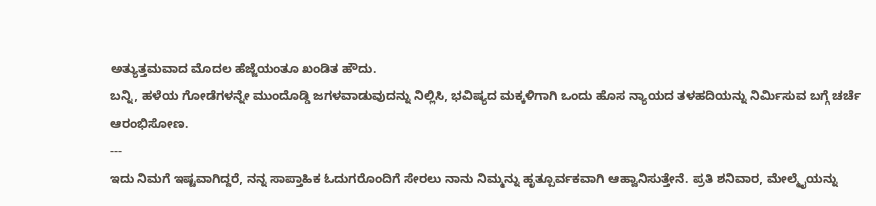ಅತ್ಯುತ್ತಮವಾದ ಮೊದಲ ಹೆಜ್ಜೆಯಂತೂ ಖಂಡಿತ ಹೌದು.
ಬನ್ನಿ, ಹಳೆಯ ಗೋಡೆಗಳನ್ನೇ ಮುಂದೊಡ್ಡಿ ಜಗಳವಾಡುವುದನ್ನು ನಿಲ್ಲಿಸಿ, ಭವಿಷ್ಯದ ಮಕ್ಕಳಿಗಾಗಿ ಒಂದು ಹೊಸ ನ್ಯಾಯದ ತಳಹದಿಯನ್ನು ನಿರ್ಮಿಸುವ ಬಗ್ಗೆ ಚರ್ಚೆ ಆರಂಭಿಸೋಣ.
---
ಇದು ನಿಮಗೆ ಇಷ್ಟವಾಗಿದ್ದರೆ, ನನ್ನ ಸಾಪ್ತಾಹಿಕ ಓದುಗರೊಂದಿಗೆ ಸೇರಲು ನಾನು ನಿಮ್ಮನ್ನು ಹೃತ್ಪೂರ್ವಕವಾಗಿ ಆಹ್ವಾನಿಸುತ್ತೇನೆ. ಪ್ರತಿ ಶನಿವಾರ, ಮೇಲ್ಮೈಯನ್ನು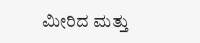ಮೀರಿದ ಮತ್ತು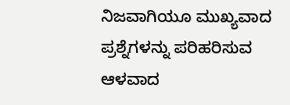ನಿಜವಾಗಿಯೂ ಮುಖ್ಯವಾದ ಪ್ರಶ್ನೆಗಳನ್ನು ಪರಿಹರಿಸುವ ಆಳವಾದ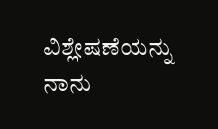ವಿಶ್ಲೇಷಣೆಯನ್ನು ನಾನು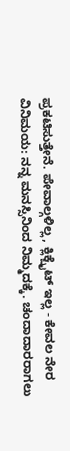ಪ್ರಕಟಿಸುತ್ತೇನೆ. ಪೇವಾಲ್ಗಳಿಲ್ಲ, ಕ್ಲಿಕ್ಬೈಟ್ ಇಲ್ಲ - ಕೇವಲ ನೇರ ವಿನಿಮಯ: ನನ್ನ ಮನಸ್ಸಿನಿಂದ ನಿಮ್ಮದಕ್ಕೆ. ಚಂದಾದಾರರಾಗಲು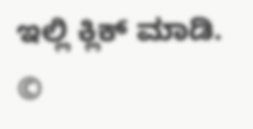ಇಲ್ಲಿ ಕ್ಲಿಕ್ ಮಾಡಿ.
©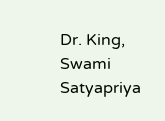Dr. King, Swami Satyapriya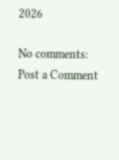2026

No comments:
Post a Comment